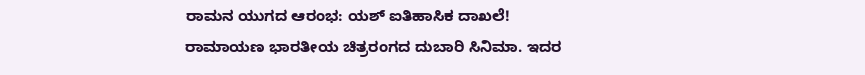ರಾಮನ ಯುಗದ ಆರಂಭ: ಯಶ್ ಐತಿಹಾಸಿಕ ದಾಖಲೆ!
ರಾಮಾಯಣ ಭಾರತೀಯ ಚಿತ್ರರಂಗದ ದುಬಾರಿ ಸಿನಿಮಾ. ಇದರ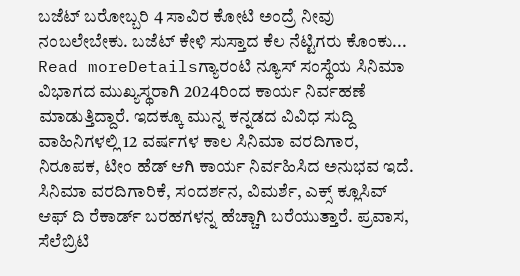ಬಜೆಟ್ ಬರೋಬ್ಬರಿ 4 ಸಾವಿರ ಕೋಟಿ ಅಂದ್ರೆ ನೀವು ನಂಬಲೇಬೇಕು. ಬಜೆಟ್ ಕೇಳಿ ಸುಸ್ತಾದ ಕೆಲ ನೆಟ್ಟಿಗರು ಕೊಂಕು...
Read moreDetailsಗ್ಯಾರಂಟಿ ನ್ಯೂಸ್ ಸಂಸ್ಥೆಯ ಸಿನಿಮಾ ವಿಭಾಗದ ಮುಖ್ಯಸ್ಥರಾಗಿ 2024ರಿಂದ ಕಾರ್ಯ ನಿರ್ವಹಣೆ ಮಾಡುತ್ತಿದ್ದಾರೆ. ಇದಕ್ಕೂ ಮುನ್ನ ಕನ್ನಡದ ವಿವಿಧ ಸುದ್ದಿ ವಾಹಿನಿಗಳಲ್ಲಿ 12 ವರ್ಷಗಳ ಕಾಲ ಸಿನಿಮಾ ವರದಿಗಾರ, ನಿರೂಪಕ, ಟೀಂ ಹೆಡ್ ಆಗಿ ಕಾರ್ಯ ನಿರ್ವಹಿಸಿದ ಅನುಭವ ಇದೆ. ಸಿನಿಮಾ ವರದಿಗಾರಿಕೆ, ಸಂದರ್ಶನ, ವಿಮರ್ಶೆ, ಎಕ್ಸ್ ಕ್ಲೂಸಿವ್ ಆಫ್ ದಿ ರೆಕಾರ್ಡ್ ಬರಹಗಳನ್ನ ಹೆಚ್ಚಾಗಿ ಬರೆಯುತ್ತಾರೆ. ಪ್ರವಾಸ, ಸೆಲೆಬ್ರಿಟಿ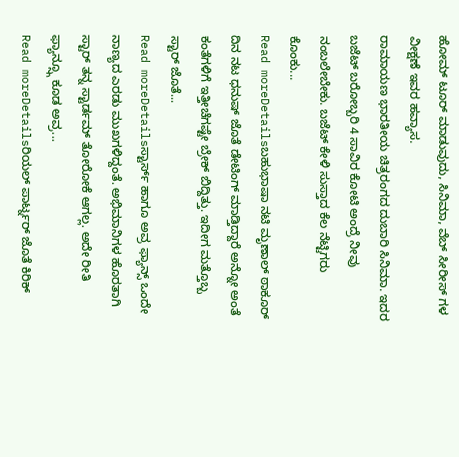ಹೋಮ್ ಟೂರ್ ಮಾಡುವುದು, ಸಿನಿಮಾ, ವೆಬ್ ಸೀರೀಸ್ ಗಳ ವೀಕ್ಷಣೆ ಇವರ ಹವ್ಯಾಸ.
ರಾಮಾಯಣ ಭಾರತೀಯ ಚಿತ್ರರಂಗದ ದುಬಾರಿ ಸಿನಿಮಾ. ಇದರ ಬಜೆಟ್ ಬರೋಬ್ಬರಿ 4 ಸಾವಿರ ಕೋಟಿ ಅಂದ್ರೆ ನೀವು ನಂಬಲೇಬೇಕು. ಬಜೆಟ್ ಕೇಳಿ ಸುಸ್ತಾದ ಕೆಲ ನೆಟ್ಟಿಗರು ಕೊಂಕು...
Read moreDetailsಬಹುಭಾಷಾ ನಟಿ ಮೃಣಾಲ್ ಠಾಕೂರ್ ದಿನ ನಟ ಧನುಷ್ ಜೊತೆ ಡೇಟಿಂಗ್ ಮಾಡ್ತಿದ್ದಾರೆ ಅನ್ನೋ ಅಂತೆ ಕಂತೆಗಳಿಗೆ ಇತ್ತೀಚೆಗಷ್ಟೇ ಬ್ರೇಕ್ ಬಿದ್ದಿತ್ತು. ಇದೀಗ ಮತ್ತೊಬ್ಬ ಸ್ಟಾರ್ ಜೊತೆ...
Read moreDetailsಸ್ಟಾರ್ಸ್ ಹಾಗೂ ಅವ್ರ ಫ್ಯಾನ್ಸ್ ಒಂದೇ ನಾಣ್ಯದ ಎರಡು ಮುಖಗಳಿದ್ದಂತೆ. ಅಭಿಮಾನಿಗಳ ಹೊರತಾಗಿ ಸ್ಟಾರ್ ತನ್ನ ಸ್ಟಾರ್ಡಮ್ ತೋರೋಕೆ ಆಗಲ್ಲ. ಅದೇ ರೀತಿ ಫ್ಯಾನ್ಸ್ಗೂ ಕೂಡ ಅವ್ರ...
Read moreDetailsರಿಯಲ್ ಪಾರ್ಟ್ನರ್ ಜೊತೆ ಕಿರಿಕ್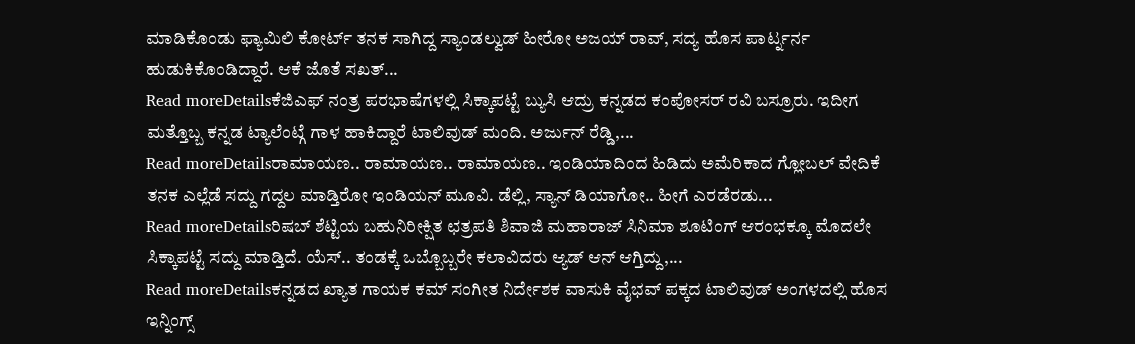ಮಾಡಿಕೊಂಡು ಫ್ಯಾಮಿಲಿ ಕೋರ್ಟ್ ತನಕ ಸಾಗಿದ್ದ ಸ್ಯಾಂಡಲ್ವುಡ್ ಹೀರೋ ಅಜಯ್ ರಾವ್, ಸದ್ಯ ಹೊಸ ಪಾರ್ಟ್ನರ್ನ ಹುಡುಕಿಕೊಂಡಿದ್ದಾರೆ. ಆಕೆ ಜೊತೆ ಸಖತ್...
Read moreDetailsಕೆಜಿಎಫ್ ನಂತ್ರ ಪರಭಾಷೆಗಳಲ್ಲಿ ಸಿಕ್ಕಾಪಟ್ಟೆ ಬ್ಯುಸಿ ಆದ್ರು ಕನ್ನಡದ ಕಂಪೋಸರ್ ರವಿ ಬಸ್ರೂರು. ಇದೀಗ ಮತ್ತೊಬ್ಬ ಕನ್ನಡ ಟ್ಯಾಲೆಂಟ್ಗೆ ಗಾಳ ಹಾಕಿದ್ದಾರೆ ಟಾಲಿವುಡ್ ಮಂದಿ. ಅರ್ಜುನ್ ರೆಡ್ಡಿ,...
Read moreDetailsರಾಮಾಯಣ.. ರಾಮಾಯಣ.. ರಾಮಾಯಣ.. ಇಂಡಿಯಾದಿಂದ ಹಿಡಿದು ಅಮೆರಿಕಾದ ಗ್ಲೋಬಲ್ ವೇದಿಕೆ ತನಕ ಎಲ್ಲೆಡೆ ಸದ್ದು ಗದ್ದಲ ಮಾಡ್ತಿರೋ ಇಂಡಿಯನ್ ಮೂವಿ. ಡೆಲ್ಲಿ, ಸ್ಯಾನ್ ಡಿಯಾಗೋ.. ಹೀಗೆ ಎರಡೆರಡು...
Read moreDetailsರಿಷಬ್ ಶೆಟ್ಟಿಯ ಬಹುನಿರೀಕ್ಷಿತ ಛತ್ರಪತಿ ಶಿವಾಜಿ ಮಹಾರಾಜ್ ಸಿನಿಮಾ ಶೂಟಿಂಗ್ ಆರಂಭಕ್ಕೂ ಮೊದಲೇ ಸಿಕ್ಕಾಪಟ್ಟೆ ಸದ್ದು ಮಾಡ್ತಿದೆ. ಯೆಸ್.. ತಂಡಕ್ಕೆ ಒಬ್ಬೊಬ್ಬರೇ ಕಲಾವಿದರು ಆ್ಯಡ್ ಆನ್ ಆಗ್ತಿದ್ದು,...
Read moreDetailsಕನ್ನಡದ ಖ್ಯಾತ ಗಾಯಕ ಕಮ್ ಸಂಗೀತ ನಿರ್ದೇಶಕ ವಾಸುಕಿ ವೈಭವ್ ಪಕ್ಕದ ಟಾಲಿವುಡ್ ಅಂಗಳದಲ್ಲಿ ಹೊಸ ಇನ್ನಿಂಗ್ಸ್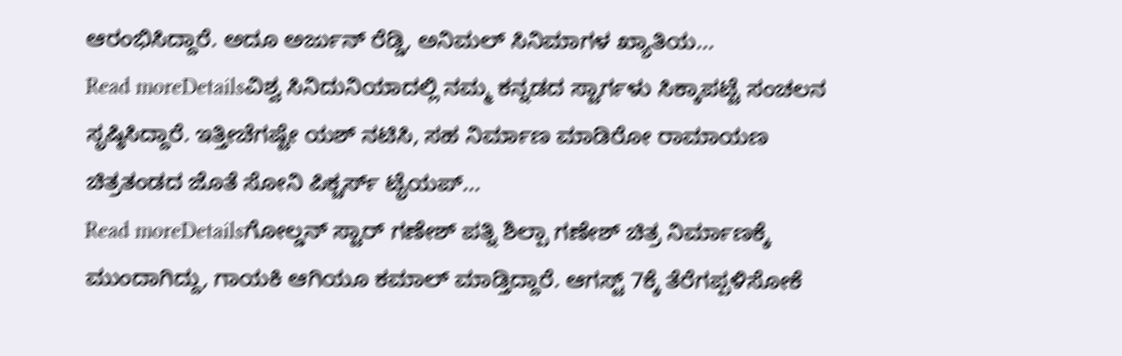ಆರಂಭಿಸಿದ್ದಾರೆ. ಅದೂ ಅರ್ಜುನ್ ರೆಡ್ಡಿ, ಅನಿಮಲ್ ಸಿನಿಮಾಗಳ ಖ್ಯಾತಿಯ...
Read moreDetailsವಿಶ್ವ ಸಿನಿದುನಿಯಾದಲ್ಲಿ ನಮ್ಮ ಕನ್ನಡದ ಸ್ಟಾರ್ಗಳು ಸಿಕ್ಕಾಪಟ್ಟೆ ಸಂಚಲನ ಸೃಷ್ಠಿಸಿದ್ದಾರೆ. ಇತ್ತೀಚೆಗಷ್ಟೇ ಯಶ್ ನಟಿಸಿ, ಸಹ ನಿರ್ಮಾಣ ಮಾಡಿರೋ ರಾಮಾಯಣ ಚಿತ್ರತಂಡದ ಜೊತೆ ಸೋನಿ ಪಿಕ್ಚರ್ಸ್ ಟೈಯಪ್...
Read moreDetailsಗೋಲ್ಡನ್ ಸ್ಟಾರ್ ಗಣೇಶ್ ಪತ್ನಿ ಶಿಲ್ಪಾ ಗಣೇಶ್ ಚಿತ್ರ ನಿರ್ಮಾಣಕ್ಕೆ ಮುಂದಾಗಿದ್ದು, ಗಾಯಕಿ ಆಗಿಯೂ ಕಮಾಲ್ ಮಾಡ್ತಿದ್ದಾರೆ. ಆಗಸ್ಟ್ 7ಕ್ಕೆ ತೆರೆಗಪ್ಪಳಿಸೋಕೆ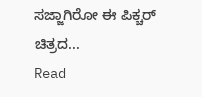ಸಜ್ಜಾಗಿರೋ ಈ ಪಿಕ್ಚರ್ ಚಿತ್ರದ...
Read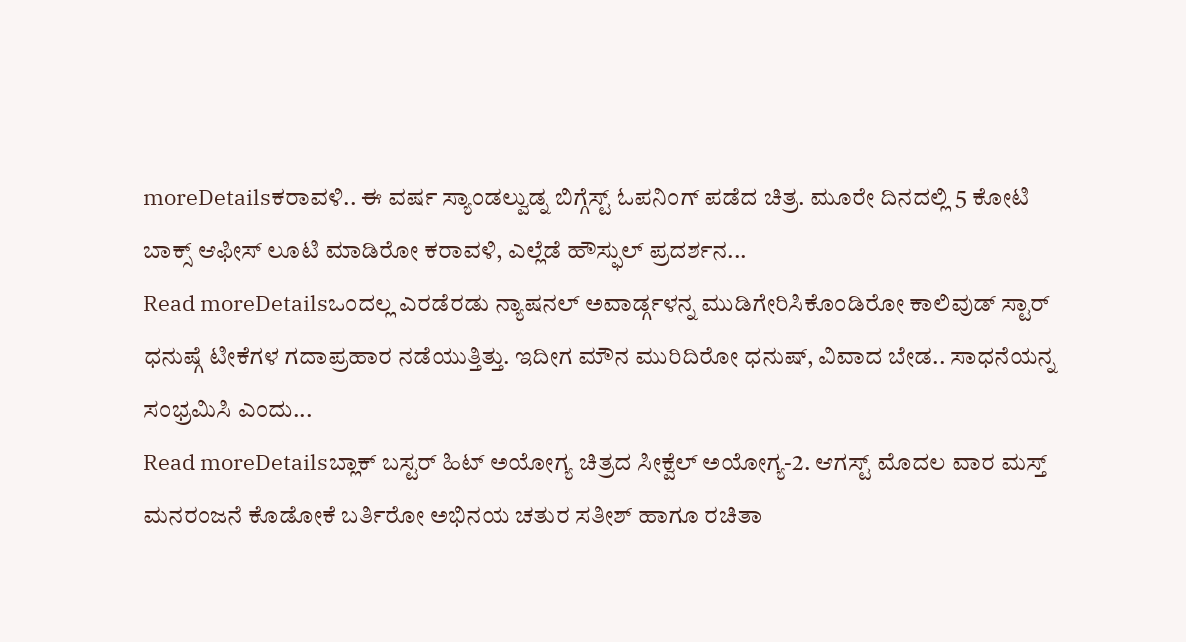moreDetailsಕರಾವಳಿ.. ಈ ವರ್ಷ ಸ್ಯಾಂಡಲ್ವುಡ್ನ ಬಿಗ್ಗೆಸ್ಟ್ ಓಪನಿಂಗ್ ಪಡೆದ ಚಿತ್ರ. ಮೂರೇ ದಿನದಲ್ಲಿ 5 ಕೋಟಿ ಬಾಕ್ಸ್ ಆಫೀಸ್ ಲೂಟಿ ಮಾಡಿರೋ ಕರಾವಳಿ, ಎಲ್ಲೆಡೆ ಹೌಸ್ಫುಲ್ ಪ್ರದರ್ಶನ...
Read moreDetailsಒಂದಲ್ಲ ಎರಡೆರಡು ನ್ಯಾಷನಲ್ ಅವಾರ್ಡ್ಗಳನ್ನ ಮುಡಿಗೇರಿಸಿಕೊಂಡಿರೋ ಕಾಲಿವುಡ್ ಸ್ಟಾರ್ ಧನುಷ್ಗೆ ಟೀಕೆಗಳ ಗದಾಪ್ರಹಾರ ನಡೆಯುತ್ತಿತ್ತು. ಇದೀಗ ಮೌನ ಮುರಿದಿರೋ ಧನುಷ್, ವಿವಾದ ಬೇಡ.. ಸಾಧನೆಯನ್ನ ಸಂಭ್ರಮಿಸಿ ಎಂದು...
Read moreDetailsಬ್ಲಾಕ್ ಬಸ್ಟರ್ ಹಿಟ್ ಅಯೋಗ್ಯ ಚಿತ್ರದ ಸೀಕ್ವೆಲ್ ಅಯೋಗ್ಯ-2. ಆಗಸ್ಟ್ ಮೊದಲ ವಾರ ಮಸ್ತ್ ಮನರಂಜನೆ ಕೊಡೋಕೆ ಬರ್ತಿರೋ ಅಭಿನಯ ಚತುರ ಸತೀಶ್ ಹಾಗೂ ರಚಿತಾ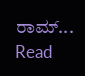ರಾಮ್...
Read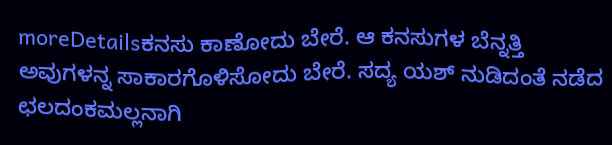moreDetailsಕನಸು ಕಾಣೋದು ಬೇರೆ. ಆ ಕನಸುಗಳ ಬೆನ್ನತ್ತಿ ಅವುಗಳನ್ನ ಸಾಕಾರಗೊಳಿಸೋದು ಬೇರೆ. ಸದ್ಯ ಯಶ್ ನುಡಿದಂತೆ ನಡೆದ ಛಲದಂಕಮಲ್ಲನಾಗಿ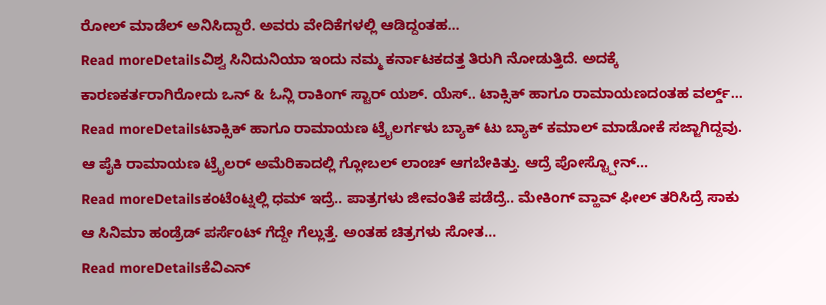ರೋಲ್ ಮಾಡೆಲ್ ಅನಿಸಿದ್ದಾರೆ. ಅವರು ವೇದಿಕೆಗಳಲ್ಲಿ ಆಡಿದ್ದಂತಹ...
Read moreDetailsವಿಶ್ವ ಸಿನಿದುನಿಯಾ ಇಂದು ನಮ್ಮ ಕರ್ನಾಟಕದತ್ತ ತಿರುಗಿ ನೋಡುತ್ತಿದೆ. ಅದಕ್ಕೆ ಕಾರಣಕರ್ತರಾಗಿರೋದು ಒನ್ & ಓನ್ಲಿ ರಾಕಿಂಗ್ ಸ್ಟಾರ್ ಯಶ್. ಯೆಸ್.. ಟಾಕ್ಸಿಕ್ ಹಾಗೂ ರಾಮಾಯಣದಂತಹ ವರ್ಲ್ಡ್...
Read moreDetailsಟಾಕ್ಸಿಕ್ ಹಾಗೂ ರಾಮಾಯಣ ಟ್ರೈಲರ್ಗಳು ಬ್ಯಾಕ್ ಟು ಬ್ಯಾಕ್ ಕಮಾಲ್ ಮಾಡೋಕೆ ಸಜ್ಜಾಗಿದ್ದವು. ಆ ಪೈಕಿ ರಾಮಾಯಣ ಟ್ರೈಲರ್ ಅಮೆರಿಕಾದಲ್ಲಿ ಗ್ಲೋಬಲ್ ಲಾಂಚ್ ಆಗಬೇಕಿತ್ತು. ಆದ್ರೆ ಪೋಸ್ಟ್ಪೋನ್...
Read moreDetailsಕಂಟೆಂಟ್ನಲ್ಲಿ ಧಮ್ ಇದ್ರೆ.. ಪಾತ್ರಗಳು ಜೀವಂತಿಕೆ ಪಡೆದ್ರೆ.. ಮೇಕಿಂಗ್ ವ್ಹಾವ್ ಫೀಲ್ ತರಿಸಿದ್ರೆ ಸಾಕು ಆ ಸಿನಿಮಾ ಹಂಡ್ರೆಡ್ ಪರ್ಸೆಂಟ್ ಗೆದ್ದೇ ಗೆಲ್ಲುತ್ತೆ. ಅಂತಹ ಚಿತ್ರಗಳು ಸೋತ...
Read moreDetailsಕೆವಿಎನ್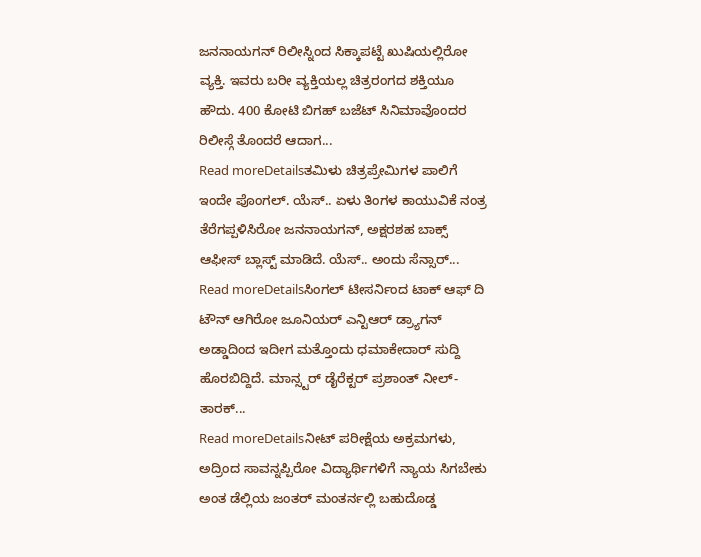ಜನನಾಯಗನ್ ರಿಲೀಸ್ನಿಂದ ಸಿಕ್ಕಾಪಟ್ಟೆ ಖುಷಿಯಲ್ಲಿರೋ ವ್ಯಕ್ತಿ. ಇವರು ಬರೀ ವ್ಯಕ್ತಿಯಲ್ಲ ಚಿತ್ರರಂಗದ ಶಕ್ತಿಯೂ ಹೌದು. 400 ಕೋಟಿ ಬಿಗಹ್ ಬಜೆಟ್ ಸಿನಿಮಾವೊಂದರ ರಿಲೀಸ್ಗೆ ತೊಂದರೆ ಆದಾಗ...
Read moreDetailsತಮಿಳು ಚಿತ್ರಪ್ರೇಮಿಗಳ ಪಾಲಿಗೆ ಇಂದೇ ಪೊಂಗಲ್. ಯೆಸ್.. ಏಳು ತಿಂಗಳ ಕಾಯುವಿಕೆ ನಂತ್ರ ತೆರೆಗಪ್ಪಳಿಸಿರೋ ಜನನಾಯಗನ್, ಅಕ್ಷರಶಹ ಬಾಕ್ಸ್ ಆಫೀಸ್ ಬ್ಲಾಸ್ಟ್ ಮಾಡಿದೆ. ಯೆಸ್.. ಅಂದು ಸೆನ್ಸಾರ್...
Read moreDetailsಸಿಂಗಲ್ ಟೀಸರ್ನಿಂದ ಟಾಕ್ ಆಫ್ ದಿ ಟೌನ್ ಆಗಿರೋ ಜೂನಿಯರ್ ಎನ್ಟಿಆರ್ ಡ್ರ್ಯಾಗನ್ ಅಡ್ಡಾದಿಂದ ಇದೀಗ ಮತ್ತೊಂದು ಧಮಾಕೇದಾರ್ ಸುದ್ದಿ ಹೊರಬಿದ್ದಿದೆ. ಮಾನ್ಸ್ಟರ್ ಡೈರೆಕ್ಟರ್ ಪ್ರಶಾಂತ್ ನೀಲ್-ತಾರಕ್...
Read moreDetailsನೀಟ್ ಪರೀಕ್ಷೆಯ ಅಕ್ರಮಗಳು, ಅದ್ರಿಂದ ಸಾವನ್ನಪ್ಪಿರೋ ವಿದ್ಯಾರ್ಥಿಗಳಿಗೆ ನ್ಯಾಯ ಸಿಗಬೇಕು ಅಂತ ಡೆಲ್ಲಿಯ ಜಂತರ್ ಮಂತರ್ನಲ್ಲಿ ಬಹುದೊಡ್ಡ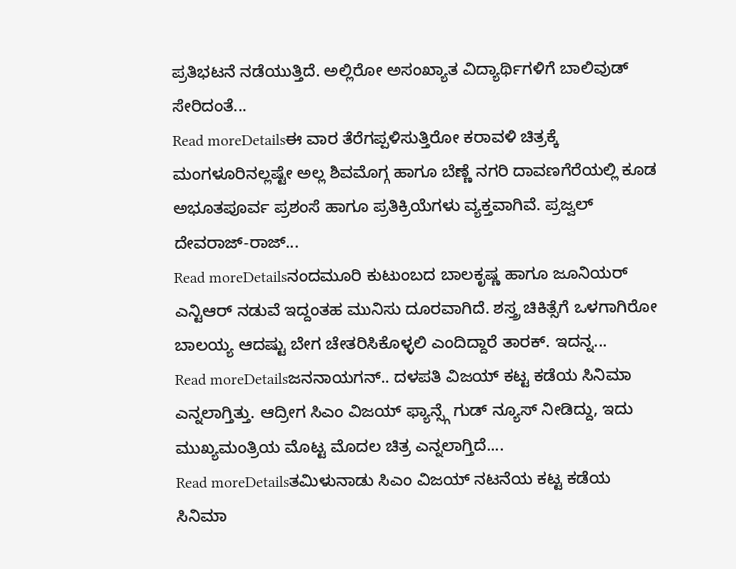ಪ್ರತಿಭಟನೆ ನಡೆಯುತ್ತಿದೆ. ಅಲ್ಲಿರೋ ಅಸಂಖ್ಯಾತ ವಿದ್ಯಾರ್ಥಿಗಳಿಗೆ ಬಾಲಿವುಡ್ ಸೇರಿದಂತೆ...
Read moreDetailsಈ ವಾರ ತೆರೆಗಪ್ಪಳಿಸುತ್ತಿರೋ ಕರಾವಳಿ ಚಿತ್ರಕ್ಕೆ ಮಂಗಳೂರಿನಲ್ಲಷ್ಟೇ ಅಲ್ಲ ಶಿವಮೊಗ್ಗ ಹಾಗೂ ಬೆಣ್ಣೆ ನಗರಿ ದಾವಣಗೆರೆಯಲ್ಲಿ ಕೂಡ ಅಭೂತಪೂರ್ವ ಪ್ರಶಂಸೆ ಹಾಗೂ ಪ್ರತಿಕ್ರಿಯೆಗಳು ವ್ಯಕ್ತವಾಗಿವೆ. ಪ್ರಜ್ವಲ್ ದೇವರಾಜ್-ರಾಜ್...
Read moreDetailsನಂದಮೂರಿ ಕುಟುಂಬದ ಬಾಲಕೃಷ್ಣ ಹಾಗೂ ಜೂನಿಯರ್ ಎನ್ಟಿಆರ್ ನಡುವೆ ಇದ್ದಂತಹ ಮುನಿಸು ದೂರವಾಗಿದೆ. ಶಸ್ತ್ರ ಚಿಕಿತ್ಸೆಗೆ ಒಳಗಾಗಿರೋ ಬಾಲಯ್ಯ ಆದಷ್ಟು ಬೇಗ ಚೇತರಿಸಿಕೊಳ್ಳಲಿ ಎಂದಿದ್ದಾರೆ ತಾರಕ್. ಇದನ್ನ...
Read moreDetailsಜನನಾಯಗನ್.. ದಳಪತಿ ವಿಜಯ್ ಕಟ್ಟ ಕಡೆಯ ಸಿನಿಮಾ ಎನ್ನಲಾಗ್ತಿತ್ತು. ಆದ್ರೀಗ ಸಿಎಂ ವಿಜಯ್ ಫ್ಯಾನ್ಸ್ಗೆ ಗುಡ್ ನ್ಯೂಸ್ ನೀಡಿದ್ದು, ಇದು ಮುಖ್ಯಮಂತ್ರಿಯ ಮೊಟ್ಟ ಮೊದಲ ಚಿತ್ರ ಎನ್ನಲಾಗ್ತಿದೆ....
Read moreDetailsತಮಿಳುನಾಡು ಸಿಎಂ ವಿಜಯ್ ನಟನೆಯ ಕಟ್ಟ ಕಡೆಯ ಸಿನಿಮಾ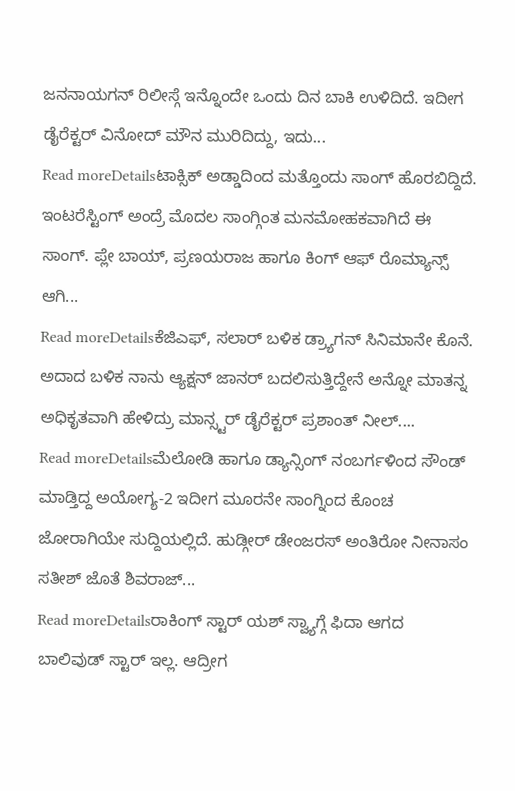ಜನನಾಯಗನ್ ರಿಲೀಸ್ಗೆ ಇನ್ನೊಂದೇ ಒಂದು ದಿನ ಬಾಕಿ ಉಳಿದಿದೆ. ಇದೀಗ ಡೈರೆಕ್ಟರ್ ವಿನೋದ್ ಮೌನ ಮುರಿದಿದ್ದು, ಇದು...
Read moreDetailsಟಾಕ್ಸಿಕ್ ಅಡ್ಡಾದಿಂದ ಮತ್ತೊಂದು ಸಾಂಗ್ ಹೊರಬಿದ್ದಿದೆ. ಇಂಟರೆಸ್ಟಿಂಗ್ ಅಂದ್ರೆ ಮೊದಲ ಸಾಂಗ್ಗಿಂತ ಮನಮೋಹಕವಾಗಿದೆ ಈ ಸಾಂಗ್. ಪ್ಲೇ ಬಾಯ್, ಪ್ರಣಯರಾಜ ಹಾಗೂ ಕಿಂಗ್ ಆಫ್ ರೊಮ್ಯಾನ್ಸ್ ಆಗಿ...
Read moreDetailsಕೆಜಿಎಫ್, ಸಲಾರ್ ಬಳಿಕ ಡ್ರ್ಯಾಗನ್ ಸಿನಿಮಾನೇ ಕೊನೆ. ಅದಾದ ಬಳಿಕ ನಾನು ಆ್ಯಕ್ಷನ್ ಜಾನರ್ ಬದಲಿಸುತ್ತಿದ್ದೇನೆ ಅನ್ನೋ ಮಾತನ್ನ ಅಧಿಕೃತವಾಗಿ ಹೇಳಿದ್ರು ಮಾನ್ಸ್ಟರ್ ಡೈರೆಕ್ಟರ್ ಪ್ರಶಾಂತ್ ನೀಲ್....
Read moreDetailsಮೆಲೋಡಿ ಹಾಗೂ ಡ್ಯಾನ್ಸಿಂಗ್ ನಂಬರ್ಗಳಿಂದ ಸೌಂಡ್ ಮಾಡ್ತಿದ್ದ ಅಯೋಗ್ಯ-2 ಇದೀಗ ಮೂರನೇ ಸಾಂಗ್ನಿಂದ ಕೊಂಚ ಜೋರಾಗಿಯೇ ಸುದ್ದಿಯಲ್ಲಿದೆ. ಹುಡ್ಗೀರ್ ಡೇಂಜರಸ್ ಅಂತಿರೋ ನೀನಾಸಂ ಸತೀಶ್ ಜೊತೆ ಶಿವರಾಜ್...
Read moreDetailsರಾಕಿಂಗ್ ಸ್ಟಾರ್ ಯಶ್ ಸ್ವ್ಯಾಗ್ಗೆ ಫಿದಾ ಆಗದ ಬಾಲಿವುಡ್ ಸ್ಟಾರ್ ಇಲ್ಲ. ಆದ್ರೀಗ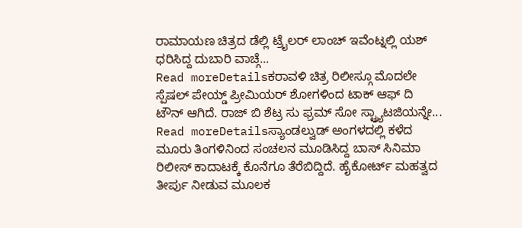ರಾಮಾಯಣ ಚಿತ್ರದ ಡೆಲ್ಲಿ ಟ್ರೈಲರ್ ಲಾಂಚ್ ಇವೆಂಟ್ನಲ್ಲಿ ಯಶ್ ಧರಿಸಿದ್ದ ದುಬಾರಿ ವಾಚ್ಗೆ...
Read moreDetailsಕರಾವಳಿ ಚಿತ್ರ ರಿಲೀಸ್ಗೂ ಮೊದಲೇ ಸ್ಪೆಷಲ್ ಪೇಯ್ಡ್ ಪ್ರೀಮಿಯರ್ ಶೋಗಳಿಂದ ಟಾಕ್ ಆಫ್ ದಿ ಟೌನ್ ಆಗಿದೆ. ರಾಜ್ ಬಿ ಶೆಟ್ರ ಸು ಫ್ರಮ್ ಸೋ ಸ್ಟ್ರ್ಯಾಟಜಿಯನ್ನೇ...
Read moreDetailsಸ್ಯಾಂಡಲ್ವುಡ್ ಅಂಗಳದಲ್ಲಿ ಕಳೆದ ಮೂರು ತಿಂಗಳಿನಿಂದ ಸಂಚಲನ ಮೂಡಿಸಿದ್ದ ಬಾಸ್ ಸಿನಿಮಾ ರಿಲೀಸ್ ಕಾದಾಟಕ್ಕೆ ಕೊನೆಗೂ ತೆರೆಬಿದ್ದಿದೆ. ಹೈಕೋರ್ಟ್ ಮಹತ್ವದ ತೀರ್ಪು ನೀಡುವ ಮೂಲಕ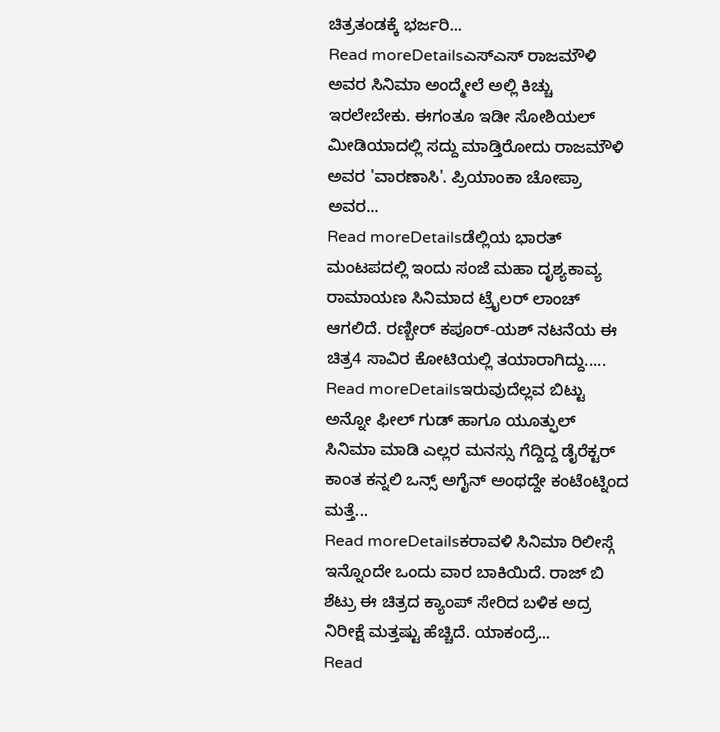ಚಿತ್ರತಂಡಕ್ಕೆ ಭರ್ಜರಿ...
Read moreDetailsಎಸ್ಎಸ್ ರಾಜಮೌಳಿ ಅವರ ಸಿನಿಮಾ ಅಂದ್ಮೇಲೆ ಅಲ್ಲಿ ಕಿಚ್ಚು ಇರಲೇಬೇಕು. ಈಗಂತೂ ಇಡೀ ಸೋಶಿಯಲ್ ಮೀಡಿಯಾದಲ್ಲಿ ಸದ್ದು ಮಾಡ್ತಿರೋದು ರಾಜಮೌಳಿ ಅವರ 'ವಾರಣಾಸಿ'. ಪ್ರಿಯಾಂಕಾ ಚೋಪ್ರಾ ಅವರ...
Read moreDetailsಡೆಲ್ಲಿಯ ಭಾರತ್ ಮಂಟಪದಲ್ಲಿ ಇಂದು ಸಂಜೆ ಮಹಾ ದೃಶ್ಯಕಾವ್ಯ ರಾಮಾಯಣ ಸಿನಿಮಾದ ಟ್ರೈಲರ್ ಲಾಂಚ್ ಆಗಲಿದೆ. ರಣ್ಬೀರ್ ಕಪೂರ್-ಯಶ್ ನಟನೆಯ ಈ ಚಿತ್ರ4 ಸಾವಿರ ಕೋಟಿಯಲ್ಲಿ ತಯಾರಾಗಿದ್ದು.....
Read moreDetailsಇರುವುದೆಲ್ಲವ ಬಿಟ್ಟು ಅನ್ನೋ ಫೀಲ್ ಗುಡ್ ಹಾಗೂ ಯೂತ್ಫುಲ್ ಸಿನಿಮಾ ಮಾಡಿ ಎಲ್ಲರ ಮನಸ್ಸು ಗೆದ್ದಿದ್ದ ಡೈರೆಕ್ಟರ್ ಕಾಂತ ಕನ್ನಲಿ ಒನ್ಸ್ ಅಗೈನ್ ಅಂಥದ್ದೇ ಕಂಟೆಂಟ್ನಿಂದ ಮತ್ತೆ...
Read moreDetailsಕರಾವಳಿ ಸಿನಿಮಾ ರಿಲೀಸ್ಗೆ ಇನ್ನೊಂದೇ ಒಂದು ವಾರ ಬಾಕಿಯಿದೆ. ರಾಜ್ ಬಿ ಶೆಟ್ರು ಈ ಚಿತ್ರದ ಕ್ಯಾಂಪ್ ಸೇರಿದ ಬಳಿಕ ಅದ್ರ ನಿರೀಕ್ಷೆ ಮತ್ತಷ್ಟು ಹೆಚ್ಚಿದೆ. ಯಾಕಂದ್ರೆ...
Read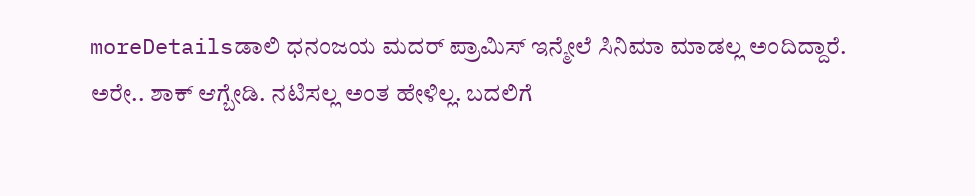moreDetailsಡಾಲಿ ಧನಂಜಯ ಮದರ್ ಪ್ರಾಮಿಸ್ ಇನ್ಮೇಲೆ ಸಿನಿಮಾ ಮಾಡಲ್ಲ ಅಂದಿದ್ದಾರೆ. ಅರೇ.. ಶಾಕ್ ಆಗ್ಬೇಡಿ. ನಟಿಸಲ್ಲ ಅಂತ ಹೇಳಿಲ್ಲ. ಬದಲಿಗೆ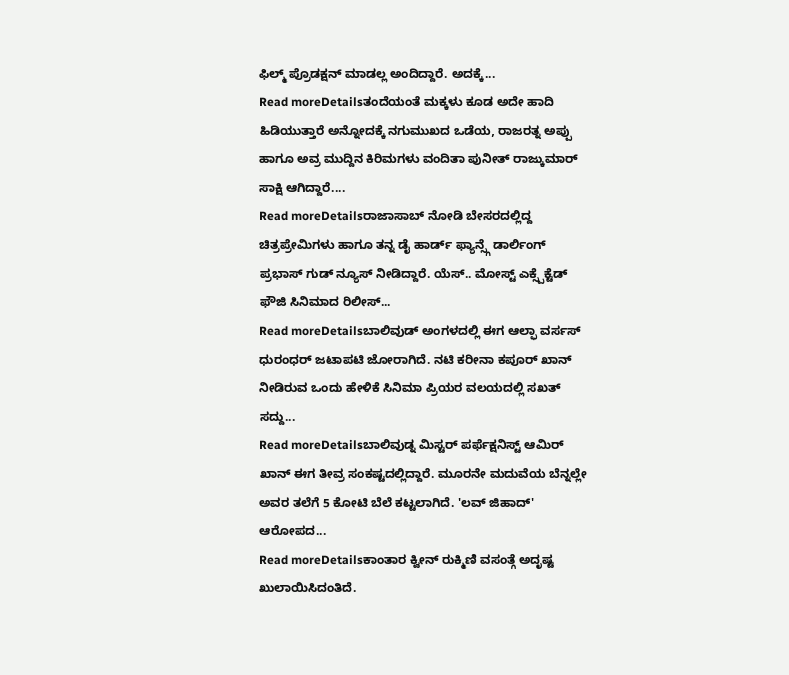ಫಿಲ್ಮ್ ಪ್ರೊಡಕ್ಷನ್ ಮಾಡಲ್ಲ ಅಂದಿದ್ದಾರೆ. ಅದಕ್ಕೆ...
Read moreDetailsತಂದೆಯಂತೆ ಮಕ್ಕಳು ಕೂಡ ಅದೇ ಹಾದಿ ಹಿಡಿಯುತ್ತಾರೆ ಅನ್ನೋದಕ್ಕೆ ನಗುಮುಖದ ಒಡೆಯ, ರಾಜರತ್ನ ಅಪ್ಪು ಹಾಗೂ ಅವ್ರ ಮುದ್ದಿನ ಕಿರಿಮಗಳು ವಂದಿತಾ ಪುನೀತ್ ರಾಜ್ಕುಮಾರ್ ಸಾಕ್ಷಿ ಆಗಿದ್ದಾರೆ....
Read moreDetailsರಾಜಾಸಾಬ್ ನೋಡಿ ಬೇಸರದಲ್ಲಿದ್ದ ಚಿತ್ರಪ್ರೇಮಿಗಳು ಹಾಗೂ ತನ್ನ ಡೈ ಹಾರ್ಡ್ ಫ್ಯಾನ್ಸ್ಗೆ ಡಾರ್ಲಿಂಗ್ ಪ್ರಭಾಸ್ ಗುಡ್ ನ್ಯೂಸ್ ನೀಡಿದ್ದಾರೆ. ಯೆಸ್.. ಮೋಸ್ಟ್ ಎಕ್ಸ್ಪೆಕ್ಟೆಡ್ ಫೌಜಿ ಸಿನಿಮಾದ ರಿಲೀಸ್...
Read moreDetailsಬಾಲಿವುಡ್ ಅಂಗಳದಲ್ಲಿ ಈಗ ಆಲ್ಫಾ ವರ್ಸಸ್ ಧುರಂಧರ್ ಜಟಾಪಟಿ ಜೋರಾಗಿದೆ. ನಟಿ ಕರೀನಾ ಕಪೂರ್ ಖಾನ್ ನೀಡಿರುವ ಒಂದು ಹೇಳಿಕೆ ಸಿನಿಮಾ ಪ್ರಿಯರ ವಲಯದಲ್ಲಿ ಸಖತ್ ಸದ್ದು...
Read moreDetailsಬಾಲಿವುಡ್ನ ಮಿಸ್ಟರ್ ಪರ್ಫೆಕ್ಷನಿಸ್ಟ್ ಆಮಿರ್ ಖಾನ್ ಈಗ ತೀವ್ರ ಸಂಕಷ್ಟದಲ್ಲಿದ್ದಾರೆ. ಮೂರನೇ ಮದುವೆಯ ಬೆನ್ನಲ್ಲೇ ಅವರ ತಲೆಗೆ 5 ಕೋಟಿ ಬೆಲೆ ಕಟ್ಟಲಾಗಿದೆ. 'ಲವ್ ಜಿಹಾದ್' ಆರೋಪದ...
Read moreDetailsಕಾಂತಾರ ಕ್ವೀನ್ ರುಕ್ಮಿಣಿ ವಸಂತ್ಗೆ ಅದೃಷ್ಟ ಖುಲಾಯಿಸಿದಂತಿದೆ.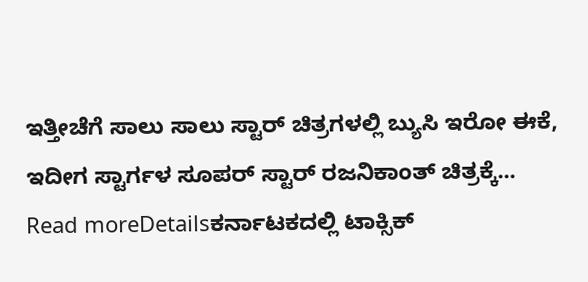ಇತ್ತೀಚೆಗೆ ಸಾಲು ಸಾಲು ಸ್ಟಾರ್ ಚಿತ್ರಗಳಲ್ಲಿ ಬ್ಯುಸಿ ಇರೋ ಈಕೆ, ಇದೀಗ ಸ್ಟಾರ್ಗಳ ಸೂಪರ್ ಸ್ಟಾರ್ ರಜನಿಕಾಂತ್ ಚಿತ್ರಕ್ಕೆ...
Read moreDetailsಕರ್ನಾಟಕದಲ್ಲಿ ಟಾಕ್ಸಿಕ್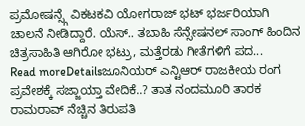ಪ್ರಮೋಷನ್ಸ್ಗೆ ವಿಕಟಕವಿ ಯೋಗರಾಜ್ ಭಟ್ ಭರ್ಜರಿಯಾಗಿ ಚಾಲನೆ ನೀಡಿದ್ದಾರೆ. ಯೆಸ್.. ತಬಾಹಿ ಸೆನ್ಸೇಷನಲ್ ಸಾಂಗ್ ಹಿಂದಿನ ಚಿತ್ರಸಾಹಿತಿ ಆಗಿರೋ ಭಟ್ರು, ಮತ್ತೆರಡು ಗೀತೆಗಳಿಗೆ ಪದ...
Read moreDetailsಜೂನಿಯರ್ ಎನ್ಟಿಆರ್ ರಾಜಕೀಯ ರಂಗ ಪ್ರವೇಶಕ್ಕೆ ಸಜ್ಜಾಯ್ತಾ ವೇದಿಕೆ..? ತಾತ ನಂದಮೂರಿ ತಾರಕ ರಾಮರಾವ್ ನೆಚ್ಚಿನ ತಿರುಪತಿ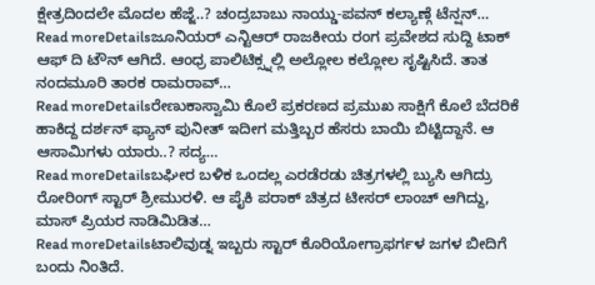ಕ್ಷೇತ್ರದಿಂದಲೇ ಮೊದಲ ಹೆಜ್ಜೆ..? ಚಂದ್ರಬಾಬು ನಾಯ್ಡು-ಪವನ್ ಕಲ್ಯಾಣ್ಗೆ ಟೆನ್ಷನ್...
Read moreDetailsಜೂನಿಯರ್ ಎನ್ಟಿಆರ್ ರಾಜಕೀಯ ರಂಗ ಪ್ರವೇಶದ ಸುದ್ದಿ ಟಾಕ್ ಆಫ್ ದಿ ಟೌನ್ ಆಗಿದೆ. ಆಂಧ್ರ ಪಾಲಿಟಿಕ್ಸ್ನಲ್ಲಿ ಅಲ್ಲೋಲ ಕಲ್ಲೋಲ ಸೃಷ್ಟಿಸಿದೆ. ತಾತ ನಂದಮೂರಿ ತಾರಕ ರಾಮರಾವ್...
Read moreDetailsರೇಣುಕಾಸ್ವಾಮಿ ಕೊಲೆ ಪ್ರಕರಣದ ಪ್ರಮುಖ ಸಾಕ್ಷಿಗೆ ಕೊಲೆ ಬೆದರಿಕೆ ಹಾಕಿದ್ದ ದರ್ಶನ್ ಫ್ಯಾನ್ ಪುನೀತ್ ಇದೀಗ ಮತ್ತಿಬ್ಬರ ಹೆಸರು ಬಾಯಿ ಬಿಟ್ಟಿದ್ದಾನೆ. ಆ ಆಸಾಮಿಗಳು ಯಾರು..? ಸದ್ಯ...
Read moreDetailsಬಘೀರ ಬಳಿಕ ಒಂದಲ್ಲ ಎರಡೆರಡು ಚಿತ್ರಗಳಲ್ಲಿ ಬ್ಯುಸಿ ಆಗಿದ್ರು ರೋರಿಂಗ್ ಸ್ಟಾರ್ ಶ್ರೀಮುರಳಿ. ಆ ಪೈಕಿ ಪರಾಕ್ ಚಿತ್ರದ ಟೀಸರ್ ಲಾಂಚ್ ಆಗಿದ್ದು, ಮಾಸ್ ಪ್ರಿಯರ ನಾಡಿಮಿಡಿತ...
Read moreDetailsಟಾಲಿವುಡ್ನ ಇಬ್ಬರು ಸ್ಟಾರ್ ಕೊರಿಯೋಗ್ರಾಫರ್ಗಳ ಜಗಳ ಬೀದಿಗೆ ಬಂದು ನಿಂತಿದೆ.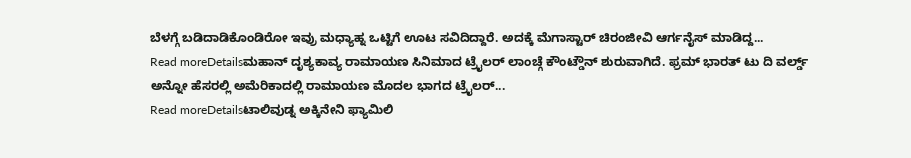ಬೆಳಗ್ಗೆ ಬಡಿದಾಡಿಕೊಂಡಿರೋ ಇವ್ರು ಮಧ್ಯಾಹ್ನ ಒಟ್ಟಿಗೆ ಊಟ ಸವಿದಿದ್ದಾರೆ. ಅದಕ್ಕೆ ಮೆಗಾಸ್ಟಾರ್ ಚಿರಂಜೀವಿ ಆರ್ಗನೈಸ್ ಮಾಡಿದ್ದ...
Read moreDetailsಮಹಾನ್ ದೃಶ್ಯಕಾವ್ಯ ರಾಮಾಯಣ ಸಿನಿಮಾದ ಟ್ರೈಲರ್ ಲಾಂಚ್ಗೆ ಕೌಂಟ್ಡೌನ್ ಶುರುವಾಗಿದೆ. ಫ್ರಮ್ ಭಾರತ್ ಟು ದಿ ವರ್ಲ್ಡ್ ಅನ್ನೋ ಹೆಸರಲ್ಲಿ ಅಮೆರಿಕಾದಲ್ಲಿ ರಾಮಾಯಣ ಮೊದಲ ಭಾಗದ ಟ್ರೈಲರ್...
Read moreDetailsಟಾಲಿವುಡ್ನ ಅಕ್ಕಿನೇನಿ ಫ್ಯಾಮಿಲಿ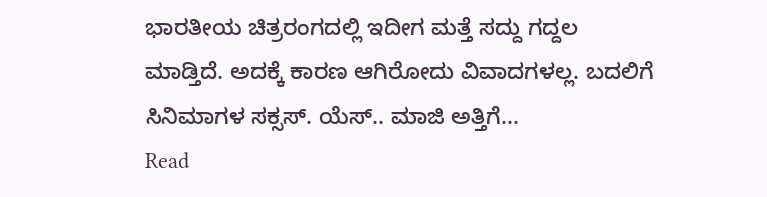ಭಾರತೀಯ ಚಿತ್ರರಂಗದಲ್ಲಿ ಇದೀಗ ಮತ್ತೆ ಸದ್ದು ಗದ್ದಲ ಮಾಡ್ತಿದೆ. ಅದಕ್ಕೆ ಕಾರಣ ಆಗಿರೋದು ವಿವಾದಗಳಲ್ಲ. ಬದಲಿಗೆ ಸಿನಿಮಾಗಳ ಸಕ್ಸಸ್. ಯೆಸ್.. ಮಾಜಿ ಅತ್ತಿಗೆ...
Read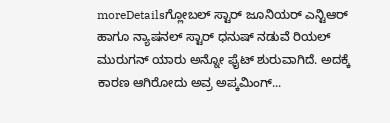moreDetailsಗ್ಲೋಬಲ್ ಸ್ಟಾರ್ ಜೂನಿಯರ್ ಎನ್ಟಿಆರ್ ಹಾಗೂ ನ್ಯಾಷನಲ್ ಸ್ಟಾರ್ ಧನುಷ್ ನಡುವೆ ರಿಯಲ್ ಮುರುಗನ್ ಯಾರು ಅನ್ನೋ ಫೈಟ್ ಶುರುವಾಗಿದೆ. ಅದಕ್ಕೆ ಕಾರಣ ಆಗಿರೋದು ಅವ್ರ ಅಪ್ಕಮಿಂಗ್...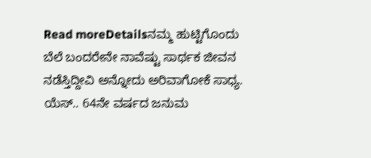Read moreDetailsನಮ್ಮ ಹುಟ್ಟಿಗೊಂದು ಬೆಲೆ ಬಂದರೇನೇ ನಾವೆಷ್ಟು ಸಾರ್ಥಕ ಜೀವನ ನಡೆಸ್ತಿದ್ದೀವಿ ಅನ್ನೋದು ಅರಿವಾಗೋಕೆ ಸಾಧ್ಯ. ಯೆಸ್.. 64ನೇ ವರ್ಷದ ಜನುಮ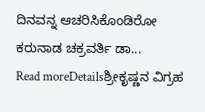ದಿನವನ್ನ ಆಚರಿಸಿಕೊಂಡಿರೋ ಕರುನಾಡ ಚಕ್ರವರ್ತಿ ಡಾ...
Read moreDetailsಶ್ರೀಕೃಷ್ಣನ ವಿಗ್ರಹ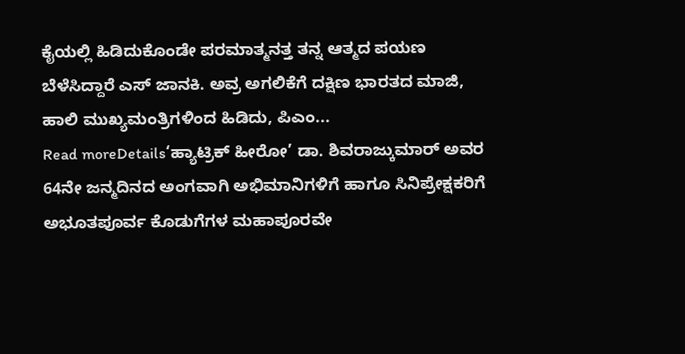ಕೈಯಲ್ಲಿ ಹಿಡಿದುಕೊಂಡೇ ಪರಮಾತ್ಮನತ್ತ ತನ್ನ ಆತ್ಮದ ಪಯಣ ಬೆಳೆಸಿದ್ದಾರೆ ಎಸ್ ಜಾನಕಿ. ಅವ್ರ ಅಗಲಿಕೆಗೆ ದಕ್ಷಿಣ ಭಾರತದ ಮಾಜಿ, ಹಾಲಿ ಮುಖ್ಯಮಂತ್ರಿಗಳಿಂದ ಹಿಡಿದು, ಪಿಎಂ...
Read moreDetails‘ಹ್ಯಾಟ್ರಿಕ್ ಹೀರೋ’ ಡಾ. ಶಿವರಾಜ್ಕುಮಾರ್ ಅವರ 64ನೇ ಜನ್ಮದಿನದ ಅಂಗವಾಗಿ ಅಭಿಮಾನಿಗಳಿಗೆ ಹಾಗೂ ಸಿನಿಪ್ರೇಕ್ಷಕರಿಗೆ ಅಭೂತಪೂರ್ವ ಕೊಡುಗೆಗಳ ಮಹಾಪೂರವೇ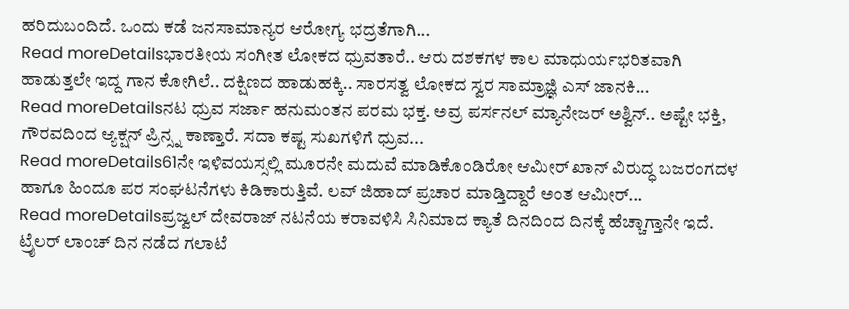ಹರಿದುಬಂದಿದೆ. ಒಂದು ಕಡೆ ಜನಸಾಮಾನ್ಯರ ಆರೋಗ್ಯ ಭದ್ರತೆಗಾಗಿ...
Read moreDetailsಭಾರತೀಯ ಸಂಗೀತ ಲೋಕದ ಧ್ರುವತಾರೆ.. ಆರು ದಶಕಗಳ ಕಾಲ ಮಾಧುರ್ಯಭರಿತವಾಗಿ ಹಾಡುತ್ತಲೇ ಇದ್ದ ಗಾನ ಕೋಗಿಲೆ.. ದಕ್ಷಿಣದ ಹಾಡುಹಕ್ಕಿ.. ಸಾರಸತ್ವ ಲೋಕದ ಸ್ವರ ಸಾಮ್ರಾಜ್ಞಿ ಎಸ್ ಜಾನಕಿ...
Read moreDetailsನಟ ಧ್ರುವ ಸರ್ಜಾ ಹನುಮಂತನ ಪರಮ ಭಕ್ತ. ಅವ್ರ ಪರ್ಸನಲ್ ಮ್ಯಾನೇಜರ್ ಅಶ್ವಿನ್.. ಅಷ್ಟೇ ಭಕ್ತಿ, ಗೌರವದಿಂದ ಆ್ಯಕ್ಷನ್ ಪ್ರಿನ್ಸ್ನ ಕಾಣ್ತಾರೆ. ಸದಾ ಕಷ್ಟ ಸುಖಗಳಿಗೆ ಧ್ರುವ...
Read moreDetails61ನೇ ಇಳಿವಯಸ್ಸಲ್ಲಿ ಮೂರನೇ ಮದುವೆ ಮಾಡಿಕೊಂಡಿರೋ ಆಮೀರ್ ಖಾನ್ ವಿರುದ್ಧ ಬಜರಂಗದಳ ಹಾಗೂ ಹಿಂದೂ ಪರ ಸಂಘಟನೆಗಳು ಕಿಡಿಕಾರುತ್ತಿವೆ. ಲವ್ ಜಿಹಾದ್ ಪ್ರಚಾರ ಮಾಡ್ತಿದ್ದಾರೆ ಅಂತ ಆಮೀರ್...
Read moreDetailsಪ್ರಜ್ವಲ್ ದೇವರಾಜ್ ನಟನೆಯ ಕರಾವಳಿಸಿ ಸಿನಿಮಾದ ಕ್ಯಾತೆ ದಿನದಿಂದ ದಿನಕ್ಕೆ ಹೆಚ್ಚಾಗ್ತಾನೇ ಇದೆ. ಟ್ರೈಲರ್ ಲಾಂಚ್ ದಿನ ನಡೆದ ಗಲಾಟೆ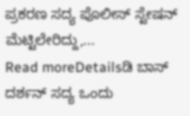ಪ್ರಕರಣ ಸದ್ಯ ಪೊಲೀಸ್ ಸ್ಟೇಷನ್ ಮೆಟ್ಟಿಲೇರಿದ್ದು,...
Read moreDetailsಡಿ ಬಾಸ್ ದರ್ಶನ್ ಸದ್ಯ ಒಂದು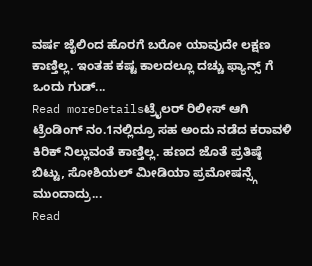ವರ್ಷ ಜೈಲಿಂದ ಹೊರಗೆ ಬರೋ ಯಾವುದೇ ಲಕ್ಷಣ ಕಾಣ್ತಿಲ್ಲ. ಇಂತಹ ಕಷ್ಟ ಕಾಲದಲ್ಲೂ ದಚ್ಚು ಫ್ಯಾನ್ಸ್ ಗೆ ಒಂದು ಗುಡ್...
Read moreDetailsಟ್ರೈಲರ್ ರಿಲೀಸ್ ಆಗಿ ಟ್ರೆಂಡಿಂಗ್ ನಂ.1ನಲ್ಲಿದ್ರೂ ಸಹ ಅಂದು ನಡೆದ ಕರಾವಳಿ ಕಿರಿಕ್ ನಿಲ್ಲುವಂತೆ ಕಾಣ್ತಿಲ್ಲ. ಹಣದ ಜೊತೆ ಪ್ರತಿಷ್ಠೆ ಬಿಟ್ಟು, ಸೋಶಿಯಲ್ ಮೀಡಿಯಾ ಪ್ರಮೋಷನ್ಸ್ಗೆ ಮುಂದಾದ್ರು...
Read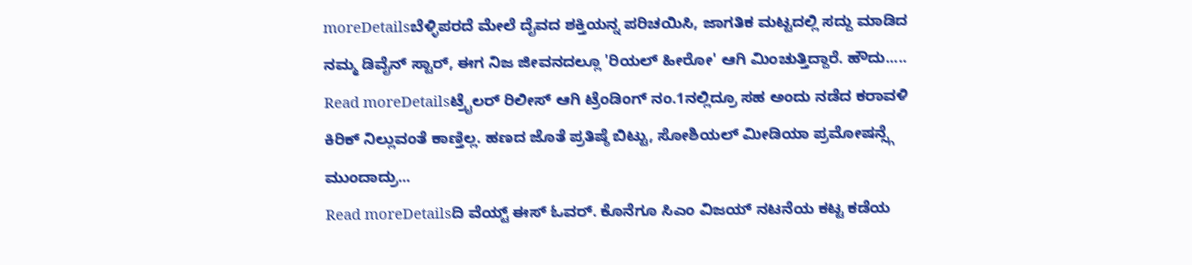moreDetailsಬೆಳ್ಳಿಪರದೆ ಮೇಲೆ ದೈವದ ಶಕ್ತಿಯನ್ನ ಪರಿಚಯಿಸಿ, ಜಾಗತಿಕ ಮಟ್ಟದಲ್ಲಿ ಸದ್ದು ಮಾಡಿದ ನಮ್ಮ ಡಿವೈನ್ ಸ್ಟಾರ್, ಈಗ ನಿಜ ಜೀವನದಲ್ಲೂ 'ರಿಯಲ್ ಹೀರೋ' ಆಗಿ ಮಿಂಚುತ್ತಿದ್ದಾರೆ. ಹೌದು.....
Read moreDetailsಟ್ರೈಲರ್ ರಿಲೀಸ್ ಆಗಿ ಟ್ರೆಂಡಿಂಗ್ ನಂ.1ನಲ್ಲಿದ್ರೂ ಸಹ ಅಂದು ನಡೆದ ಕರಾವಳಿ ಕಿರಿಕ್ ನಿಲ್ಲುವಂತೆ ಕಾಣ್ತಿಲ್ಲ. ಹಣದ ಜೊತೆ ಪ್ರತಿಷ್ಠೆ ಬಿಟ್ಟು, ಸೋಶಿಯಲ್ ಮೀಡಿಯಾ ಪ್ರಮೋಷನ್ಸ್ಗೆ ಮುಂದಾದ್ರು...
Read moreDetailsದಿ ವೆಯ್ಟ್ ಈಸ್ ಓವರ್. ಕೊನೆಗೂ ಸಿಎಂ ವಿಜಯ್ ನಟನೆಯ ಕಟ್ಟ ಕಡೆಯ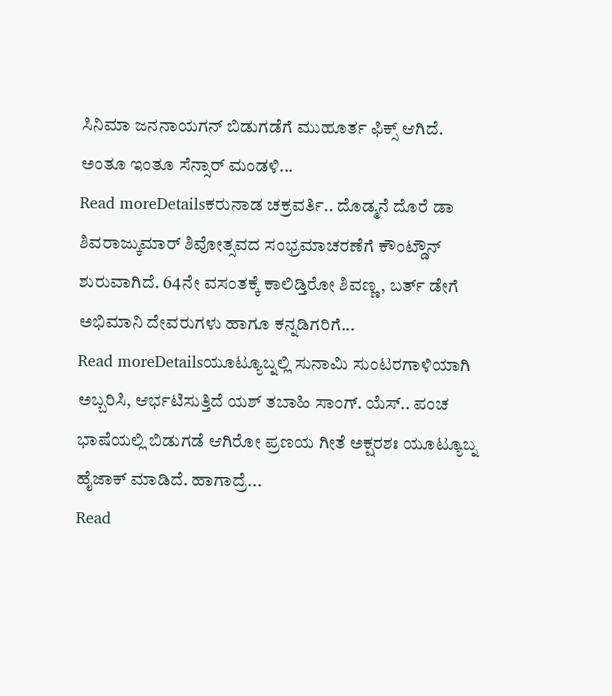ಸಿನಿಮಾ ಜನನಾಯಗನ್ ಬಿಡುಗಡೆಗೆ ಮುಹೂರ್ತ ಫಿಕ್ಸ್ ಆಗಿದೆ. ಅಂತೂ ಇಂತೂ ಸೆನ್ಸಾರ್ ಮಂಡಳಿ...
Read moreDetailsಕರುನಾಡ ಚಕ್ರವರ್ತಿ.. ದೊಡ್ಮನೆ ದೊರೆ ಡಾ ಶಿವರಾಜ್ಕುಮಾರ್ ಶಿವೋತ್ಸವದ ಸಂಭ್ರಮಾಚರಣೆಗೆ ಕೌಂಟ್ಡೌನ್ ಶುರುವಾಗಿದೆ. 64ನೇ ವಸಂತಕ್ಕೆ ಕಾಲಿಡ್ತಿರೋ ಶಿವಣ್ಣ, ಬರ್ತ್ ಡೇಗೆ ಅಭಿಮಾನಿ ದೇವರುಗಳು ಹಾಗೂ ಕನ್ನಡಿಗರಿಗೆ...
Read moreDetailsಯೂಟ್ಯೂಬ್ನಲ್ಲಿ ಸುನಾಮಿ ಸುಂಟರಗಾಳಿಯಾಗಿ ಅಬ್ಬರಿಸಿ, ಆರ್ಭಟಿಸುತ್ತಿದೆ ಯಶ್ ತಬಾಹಿ ಸಾಂಗ್. ಯೆಸ್.. ಪಂಚ ಭಾಷೆಯಲ್ಲಿ ಬಿಡುಗಡೆ ಆಗಿರೋ ಪ್ರಣಯ ಗೀತೆ ಅಕ್ಷರಶಃ ಯೂಟ್ಯೂಬ್ನ ಹೈಜಾಕ್ ಮಾಡಿದೆ. ಹಾಗಾದ್ರೆ...
Read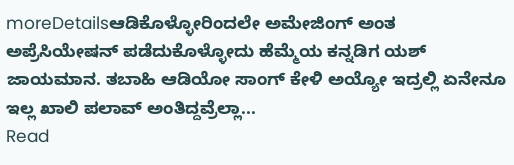moreDetailsಆಡಿಕೊಳ್ಳೋರಿಂದಲೇ ಅಮೇಜಿಂಗ್ ಅಂತ ಅಪ್ರೆಸಿಯೇಷನ್ ಪಡೆದುಕೊಳ್ಳೋದು ಹೆಮ್ಮೆಯ ಕನ್ನಡಿಗ ಯಶ್ ಜಾಯಮಾನ. ತಬಾಹಿ ಆಡಿಯೋ ಸಾಂಗ್ ಕೇಳಿ ಅಯ್ಯೋ ಇದ್ರಲ್ಲಿ ಏನೇನೂ ಇಲ್ಲ ಖಾಲಿ ಪಲಾವ್ ಅಂತಿದ್ದವ್ರೆಲ್ಲಾ...
Read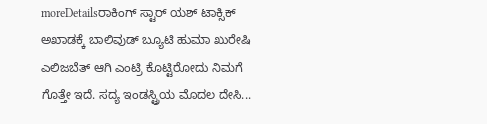moreDetailsರಾಕಿಂಗ್ ಸ್ಟಾರ್ ಯಶ್ ಟಾಕ್ಸಿಕ್ ಅಖಾಡಕ್ಕೆ ಬಾಲಿವುಡ್ ಬ್ಯೂಟಿ ಹುಮಾ ಖುರೇಷಿ ಎಲಿಜಬೆತ್ ಆಗಿ ಎಂಟ್ರಿ ಕೊಟ್ಟಿರೋದು ನಿಮಗೆ ಗೊತ್ತೇ ಇದೆ. ಸದ್ಯ ಇಂಡಸ್ಟ್ರಿಯ ಮೊದಲ ದೇಸಿ...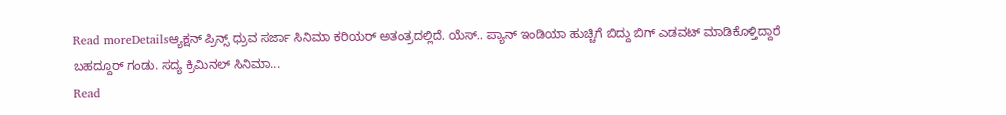Read moreDetailsಆ್ಯಕ್ಷನ್ ಪ್ರಿನ್ಸ್ ಧ್ರುವ ಸರ್ಜಾ ಸಿನಿಮಾ ಕರಿಯರ್ ಅತಂತ್ರದಲ್ಲಿದೆ. ಯೆಸ್.. ಪ್ಯಾನ್ ಇಂಡಿಯಾ ಹುಚ್ಚಿಗೆ ಬಿದ್ದು ಬಿಗ್ ಎಡವಟ್ ಮಾಡಿಕೊಳ್ತಿದ್ದಾರೆ ಬಹದ್ದೂರ್ ಗಂಡು. ಸದ್ಯ ಕ್ರಿಮಿನಲ್ ಸಿನಿಮಾ...
Read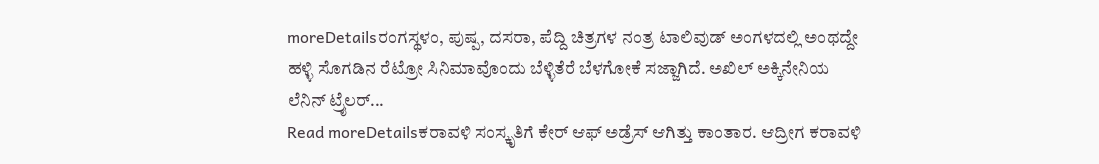moreDetailsರಂಗಸ್ಥಳಂ, ಪುಷ್ಪ, ದಸರಾ, ಪೆದ್ದಿ ಚಿತ್ರಗಳ ನಂತ್ರ ಟಾಲಿವುಡ್ ಅಂಗಳದಲ್ಲಿ ಅಂಥದ್ದೇ ಹಳ್ಳಿ ಸೊಗಡಿನ ರೆಟ್ರೋ ಸಿನಿಮಾವೊಂದು ಬೆಳ್ಳಿತೆರೆ ಬೆಳಗೋಕೆ ಸಜ್ಜಾಗಿದೆ. ಅಖಿಲ್ ಅಕ್ಕಿನೇನಿಯ ಲೆನಿನ್ ಟ್ರೈಲರ್...
Read moreDetailsಕರಾವಳಿ ಸಂಸ್ಕೃತಿಗೆ ಕೇರ್ ಆಫ್ ಅಡ್ರೆಸ್ ಆಗಿತ್ತು ಕಾಂತಾರ. ಆದ್ರೀಗ ಕರಾವಳಿ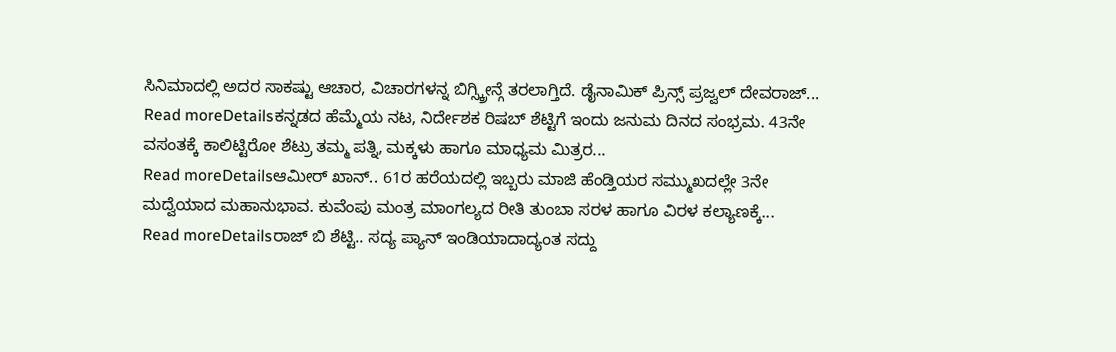ಸಿನಿಮಾದಲ್ಲಿ ಅದರ ಸಾಕಷ್ಟು ಆಚಾರ, ವಿಚಾರಗಳನ್ನ ಬಿಗ್ಸ್ಕ್ರೀನ್ಗೆ ತರಲಾಗ್ತಿದೆ. ಡೈನಾಮಿಕ್ ಪ್ರಿನ್ಸ್ ಪ್ರಜ್ವಲ್ ದೇವರಾಜ್...
Read moreDetailsಕನ್ನಡದ ಹೆಮ್ಮೆಯ ನಟ, ನಿರ್ದೇಶಕ ರಿಷಬ್ ಶೆಟ್ಟಿಗೆ ಇಂದು ಜನುಮ ದಿನದ ಸಂಭ್ರಮ. 43ನೇ ವಸಂತಕ್ಕೆ ಕಾಲಿಟ್ಟಿರೋ ಶೆಟ್ರು ತಮ್ಮ ಪತ್ನಿ, ಮಕ್ಕಳು ಹಾಗೂ ಮಾಧ್ಯಮ ಮಿತ್ರರ...
Read moreDetailsಆಮೀರ್ ಖಾನ್.. 61ರ ಹರೆಯದಲ್ಲಿ ಇಬ್ಬರು ಮಾಜಿ ಹೆಂಡ್ತಿಯರ ಸಮ್ಮುಖದಲ್ಲೇ 3ನೇ ಮದ್ವೆಯಾದ ಮಹಾನುಭಾವ. ಕುವೆಂಪು ಮಂತ್ರ ಮಾಂಗಲ್ಯದ ರೀತಿ ತುಂಬಾ ಸರಳ ಹಾಗೂ ವಿರಳ ಕಲ್ಯಾಣಕ್ಕೆ...
Read moreDetailsರಾಜ್ ಬಿ ಶೆಟ್ಟಿ.. ಸದ್ಯ ಪ್ಯಾನ್ ಇಂಡಿಯಾದಾದ್ಯಂತ ಸದ್ದು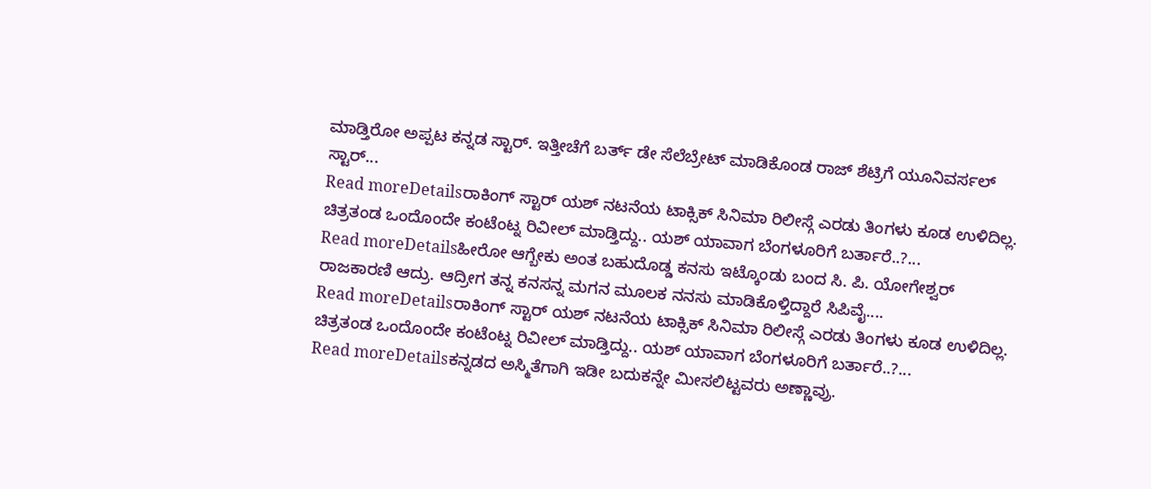ಮಾಡ್ತಿರೋ ಅಪ್ಪಟ ಕನ್ನಡ ಸ್ಟಾರ್. ಇತ್ತೀಚೆಗೆ ಬರ್ತ್ ಡೇ ಸೆಲೆಬ್ರೇಟ್ ಮಾಡಿಕೊಂಡ ರಾಜ್ ಶೆಟ್ರಿಗೆ ಯೂನಿವರ್ಸಲ್ ಸ್ಟಾರ್...
Read moreDetailsರಾಕಿಂಗ್ ಸ್ಟಾರ್ ಯಶ್ ನಟನೆಯ ಟಾಕ್ಸಿಕ್ ಸಿನಿಮಾ ರಿಲೀಸ್ಗೆ ಎರಡು ತಿಂಗಳು ಕೂಡ ಉಳಿದಿಲ್ಲ. ಚಿತ್ರತಂಡ ಒಂದೊಂದೇ ಕಂಟೆಂಟ್ನ ರಿವೀಲ್ ಮಾಡ್ತಿದ್ದು.. ಯಶ್ ಯಾವಾಗ ಬೆಂಗಳೂರಿಗೆ ಬರ್ತಾರೆ..?...
Read moreDetailsಹೀರೋ ಆಗ್ಬೇಕು ಅಂತ ಬಹುದೊಡ್ಡ ಕನಸು ಇಟ್ಕೊಂಡು ಬಂದ ಸಿ. ಪಿ. ಯೋಗೇಶ್ವರ್ ರಾಜಕಾರಣಿ ಆದ್ರು. ಆದ್ರೀಗ ತನ್ನ ಕನಸನ್ನ ಮಗನ ಮೂಲಕ ನನಸು ಮಾಡಿಕೊಳ್ತಿದ್ದಾರೆ ಸಿಪಿವೈ....
Read moreDetailsರಾಕಿಂಗ್ ಸ್ಟಾರ್ ಯಶ್ ನಟನೆಯ ಟಾಕ್ಸಿಕ್ ಸಿನಿಮಾ ರಿಲೀಸ್ಗೆ ಎರಡು ತಿಂಗಳು ಕೂಡ ಉಳಿದಿಲ್ಲ. ಚಿತ್ರತಂಡ ಒಂದೊಂದೇ ಕಂಟೆಂಟ್ನ ರಿವೀಲ್ ಮಾಡ್ತಿದ್ದು.. ಯಶ್ ಯಾವಾಗ ಬೆಂಗಳೂರಿಗೆ ಬರ್ತಾರೆ..?...
Read moreDetailsಕನ್ನಡದ ಅಸ್ಮಿತೆಗಾಗಿ ಇಡೀ ಬದುಕನ್ನೇ ಮೀಸಲಿಟ್ಟವರು ಅಣ್ಣಾವ್ರು.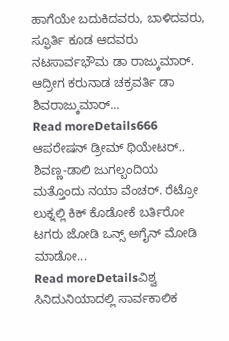ಹಾಗೆಯೇ ಬದುಕಿದವರು, ಬಾಳಿದವರು, ಸ್ಫೂರ್ತಿ ಕೂಡ ಆದವರು ನಟಸಾರ್ವಭೌಮ ಡಾ ರಾಜ್ಕುಮಾರ್. ಆದ್ರೀಗ ಕರುನಾಡ ಚಕ್ರವರ್ತಿ ಡಾ ಶಿವರಾಜ್ಕುಮಾರ್...
Read moreDetails666 ಆಪರೇಷನ್ ಡ್ರೀಮ್ ಥಿಯೇಟರ್.. ಶಿವಣ್ಣ-ಡಾಲಿ ಜುಗಲ್ಬಂದಿಯ ಮತ್ತೊಂದು ನಯಾ ವೆಂಚರ್. ರೆಟ್ರೋ ಲುಕ್ನಲ್ಲಿ ಕಿಕ್ ಕೊಡೋಕೆ ಬರ್ತಿರೋ ಟಗರು ಜೋಡಿ ಒನ್ಸ್ ಅಗೈನ್ ಮೋಡಿ ಮಾಡೋ...
Read moreDetailsವಿಶ್ವ ಸಿನಿದುನಿಯಾದಲ್ಲಿ ಸಾರ್ವಕಾಲಿಕ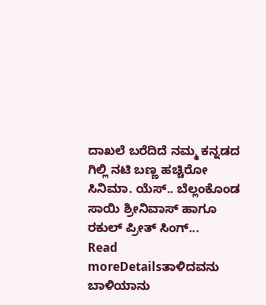ದಾಖಲೆ ಬರೆದಿದೆ ನಮ್ಮ ಕನ್ನಡದ ಗಿಲ್ಲಿ ನಟಿ ಬಣ್ಣ ಹಚ್ಚಿರೋ ಸಿನಿಮಾ. ಯೆಸ್.. ಬೆಲ್ಲಂಕೊಂಡ ಸಾಯಿ ಶ್ರೀನಿವಾಸ್ ಹಾಗೂ ರಕುಲ್ ಪ್ರೀತ್ ಸಿಂಗ್...
Read moreDetailsತಾಳಿದವನು ಬಾಳಿಯಾನು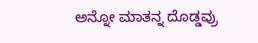ಅನ್ನೋ ಮಾತನ್ನ ದೊಡ್ಡವ್ರು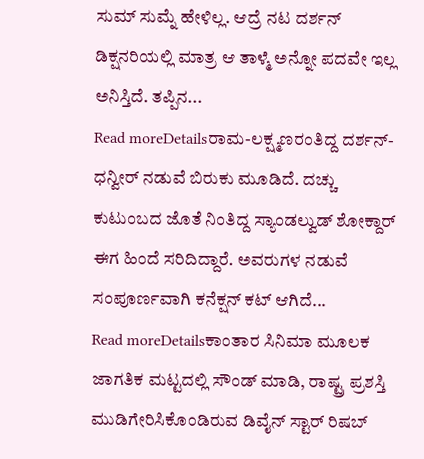ಸುಮ್ ಸುಮ್ನೆ ಹೇಳಿಲ್ಲ. ಆದ್ರೆ ನಟ ದರ್ಶನ್ ಡಿಕ್ಷನರಿಯಲ್ಲಿ ಮಾತ್ರ ಆ ತಾಳ್ಮೆ ಅನ್ನೋ ಪದವೇ ಇಲ್ಲ ಅನಿಸ್ತಿದೆ. ತಪ್ಪಿನ...
Read moreDetailsರಾಮ-ಲಕ್ಷ್ಮಣರಂತಿದ್ದ ದರ್ಶನ್-ಧನ್ವೀರ್ ನಡುವೆ ಬಿರುಕು ಮೂಡಿದೆ. ದಚ್ಚು ಕುಟುಂಬದ ಜೊತೆ ನಿಂತಿದ್ದ ಸ್ಯಾಂಡಲ್ವುಡ್ ಶೋಕ್ದಾರ್ ಈಗ ಹಿಂದೆ ಸರಿದಿದ್ದಾರೆ. ಅವರುಗಳ ನಡುವೆ ಸಂಪೂರ್ಣವಾಗಿ ಕನೆಕ್ಷನ್ ಕಟ್ ಆಗಿದೆ...
Read moreDetailsಕಾಂತಾರ ಸಿನಿಮಾ ಮೂಲಕ ಜಾಗತಿಕ ಮಟ್ಟದಲ್ಲಿ ಸೌಂಡ್ ಮಾಡಿ, ರಾಷ್ಟ್ರ ಪ್ರಶಸ್ತಿ ಮುಡಿಗೇರಿಸಿಕೊಂಡಿರುವ ಡಿವೈನ್ ಸ್ಟಾರ್ ರಿಷಬ್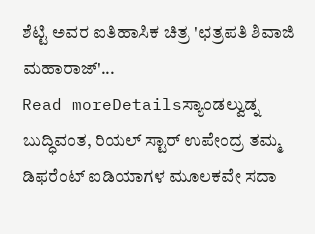ಶೆಟ್ಟಿ ಅವರ ಐತಿಹಾಸಿಕ ಚಿತ್ರ 'ಛತ್ರಪತಿ ಶಿವಾಜಿ ಮಹಾರಾಜ್'...
Read moreDetailsಸ್ಯಾಂಡಲ್ವುಡ್ನ ಬುದ್ಧಿವಂತ, ರಿಯಲ್ ಸ್ಟಾರ್ ಉಪೇಂದ್ರ ತಮ್ಮ ಡಿಫರೆಂಟ್ ಐಡಿಯಾಗಳ ಮೂಲಕವೇ ಸದಾ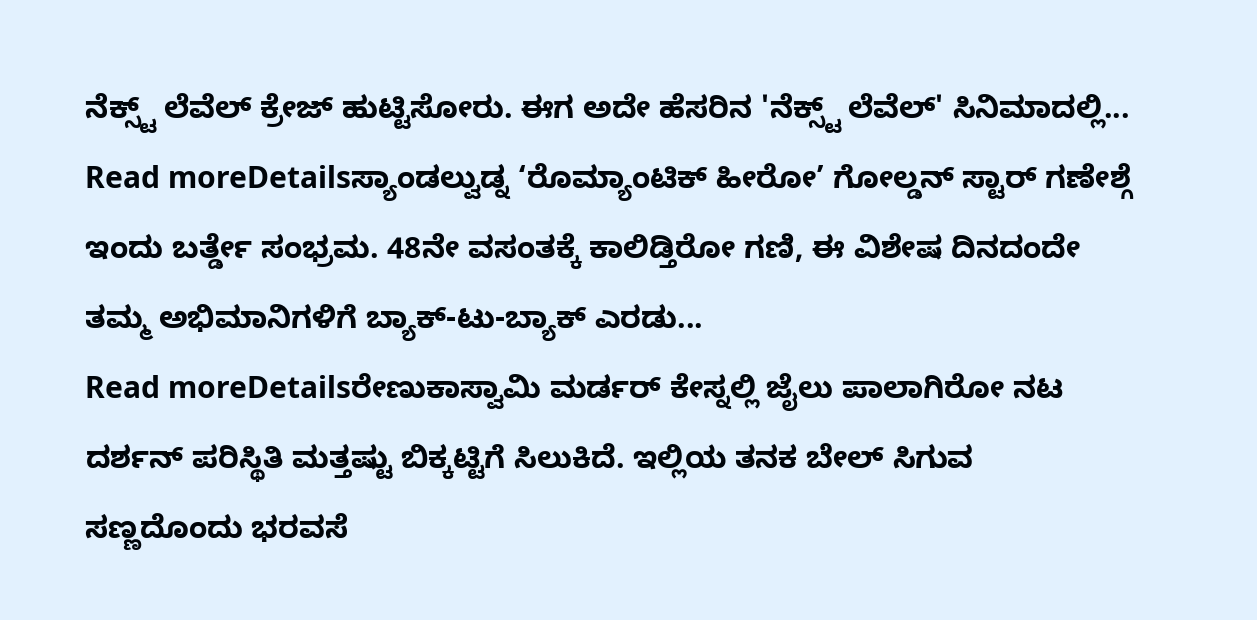ನೆಕ್ಸ್ಟ್ ಲೆವೆಲ್ ಕ್ರೇಜ್ ಹುಟ್ಟಿಸೋರು. ಈಗ ಅದೇ ಹೆಸರಿನ 'ನೆಕ್ಸ್ಟ್ ಲೆವೆಲ್' ಸಿನಿಮಾದಲ್ಲಿ...
Read moreDetailsಸ್ಯಾಂಡಲ್ವುಡ್ನ ‘ರೊಮ್ಯಾಂಟಿಕ್ ಹೀರೋ’ ಗೋಲ್ಡನ್ ಸ್ಟಾರ್ ಗಣೇಶ್ಗೆ ಇಂದು ಬರ್ತ್ಡೇ ಸಂಭ್ರಮ. 48ನೇ ವಸಂತಕ್ಕೆ ಕಾಲಿಡ್ತಿರೋ ಗಣಿ, ಈ ವಿಶೇಷ ದಿನದಂದೇ ತಮ್ಮ ಅಭಿಮಾನಿಗಳಿಗೆ ಬ್ಯಾಕ್-ಟು-ಬ್ಯಾಕ್ ಎರಡು...
Read moreDetailsರೇಣುಕಾಸ್ವಾಮಿ ಮರ್ಡರ್ ಕೇಸ್ನಲ್ಲಿ ಜೈಲು ಪಾಲಾಗಿರೋ ನಟ ದರ್ಶನ್ ಪರಿಸ್ಥಿತಿ ಮತ್ತಷ್ಟು ಬಿಕ್ಕಟ್ಟಿಗೆ ಸಿಲುಕಿದೆ. ಇಲ್ಲಿಯ ತನಕ ಬೇಲ್ ಸಿಗುವ ಸಣ್ಣದೊಂದು ಭರವಸೆ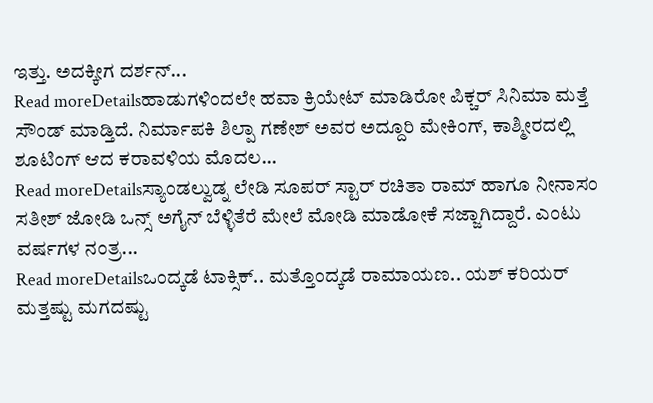ಇತ್ತು. ಅದಕ್ಕೀಗ ದರ್ಶನ್...
Read moreDetailsಹಾಡುಗಳಿಂದಲೇ ಹವಾ ಕ್ರಿಯೇಟ್ ಮಾಡಿರೋ ಪಿಕ್ಚರ್ ಸಿನಿಮಾ ಮತ್ತೆ ಸೌಂಡ್ ಮಾಡ್ತಿದೆ. ನಿರ್ಮಾಪಕಿ ಶಿಲ್ಪಾ ಗಣೇಶ್ ಅವರ ಅದ್ದೂರಿ ಮೇಕಿಂಗ್, ಕಾಶ್ಮೀರದಲ್ಲಿ ಶೂಟಿಂಗ್ ಆದ ಕರಾವಳಿಯ ಮೊದಲ...
Read moreDetailsಸ್ಯಾಂಡಲ್ವುಡ್ನ ಲೇಡಿ ಸೂಪರ್ ಸ್ಟಾರ್ ರಚಿತಾ ರಾಮ್ ಹಾಗೂ ನೀನಾಸಂ ಸತೀಶ್ ಜೋಡಿ ಒನ್ಸ್ ಅಗೈನ್ ಬೆಳ್ಳಿತೆರೆ ಮೇಲೆ ಮೋಡಿ ಮಾಡೋಕೆ ಸಜ್ಜಾಗಿದ್ದಾರೆ. ಎಂಟು ವರ್ಷಗಳ ನಂತ್ರ...
Read moreDetailsಒಂದ್ಕಡೆ ಟಾಕ್ಸಿಕ್.. ಮತ್ತೊಂದ್ಕಡೆ ರಾಮಾಯಣ.. ಯಶ್ ಕರಿಯರ್ ಮತ್ತಷ್ಟು ಮಗದಷ್ಟು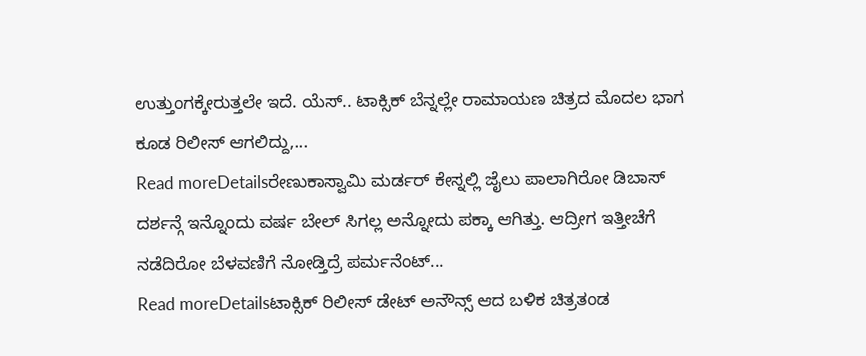ಉತ್ತುಂಗಕ್ಕೇರುತ್ತಲೇ ಇದೆ. ಯೆಸ್.. ಟಾಕ್ಸಿಕ್ ಬೆನ್ನಲ್ಲೇ ರಾಮಾಯಣ ಚಿತ್ರದ ಮೊದಲ ಭಾಗ ಕೂಡ ರಿಲೀಸ್ ಆಗಲಿದ್ದು,...
Read moreDetailsರೇಣುಕಾಸ್ವಾಮಿ ಮರ್ಡರ್ ಕೇಸ್ನಲ್ಲಿ ಜೈಲು ಪಾಲಾಗಿರೋ ಡಿಬಾಸ್ ದರ್ಶನ್ಗೆ ಇನ್ನೊಂದು ವರ್ಷ ಬೇಲ್ ಸಿಗಲ್ಲ ಅನ್ನೋದು ಪಕ್ಕಾ ಆಗಿತ್ತು. ಆದ್ರೀಗ ಇತ್ತೀಚೆಗೆ ನಡೆದಿರೋ ಬೆಳವಣಿಗೆ ನೋಡ್ತಿದ್ರೆ ಪರ್ಮನೆಂಟ್...
Read moreDetailsಟಾಕ್ಸಿಕ್ ರಿಲೀಸ್ ಡೇಟ್ ಅನೌನ್ಸ್ ಆದ ಬಳಿಕ ಚಿತ್ರತಂಡ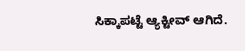ಸಿಕ್ಕಾಪಟ್ಟೆ ಆ್ಯಕ್ಟೀವ್ ಆಗಿದೆ.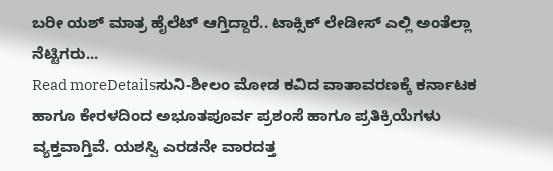ಬರೀ ಯಶ್ ಮಾತ್ರ ಹೈಲೆಟ್ ಆಗ್ತಿದ್ದಾರೆ.. ಟಾಕ್ಸಿಕ್ ಲೇಡೀಸ್ ಎಲ್ಲಿ ಅಂತೆಲ್ಲಾ ನೆಟ್ಟಿಗರು...
Read moreDetailsಸುನಿ-ಶೀಲಂ ಮೋಡ ಕವಿದ ವಾತಾವರಣಕ್ಕೆ ಕರ್ನಾಟಕ ಹಾಗೂ ಕೇರಳದಿಂದ ಅಭೂತಪೂರ್ವ ಪ್ರಶಂಸೆ ಹಾಗೂ ಪ್ರತಿಕ್ರಿಯೆಗಳು ವ್ಯಕ್ತವಾಗ್ತಿವೆ. ಯಶಸ್ವಿ ಎರಡನೇ ವಾರದತ್ತ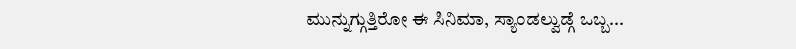ಮುನ್ನುಗ್ಗುತ್ತಿರೋ ಈ ಸಿನಿಮಾ, ಸ್ಯಾಂಡಲ್ವುಡ್ಗೆ ಒಬ್ಬ...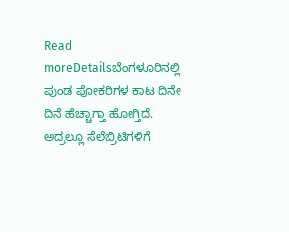Read moreDetailsಬೆಂಗಳೂರಿನಲ್ಲಿ ಪುಂಡ ಪೋಕರಿಗಳ ಕಾಟ ದಿನೇ ದಿನೆ ಹೆಚ್ಚಾಗ್ತಾ ಹೋಗ್ತಿದೆ. ಅದ್ರಲ್ಲೂ ಸೆಲೆಬ್ರಿಟಿಗಳಿಗೆ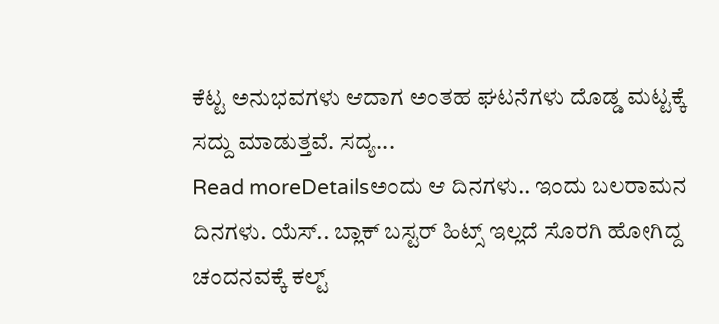ಕೆಟ್ಟ ಅನುಭವಗಳು ಆದಾಗ ಅಂತಹ ಘಟನೆಗಳು ದೊಡ್ಡ ಮಟ್ಟಕ್ಕೆ ಸದ್ದು ಮಾಡುತ್ತವೆ. ಸದ್ಯ...
Read moreDetailsಅಂದು ಆ ದಿನಗಳು.. ಇಂದು ಬಲರಾಮನ ದಿನಗಳು. ಯೆಸ್.. ಬ್ಲಾಕ್ ಬಸ್ಟರ್ ಹಿಟ್ಸ್ ಇಲ್ಲದೆ ಸೊರಗಿ ಹೋಗಿದ್ದ ಚಂದನವಕ್ಕೆ ಕಲ್ಟ್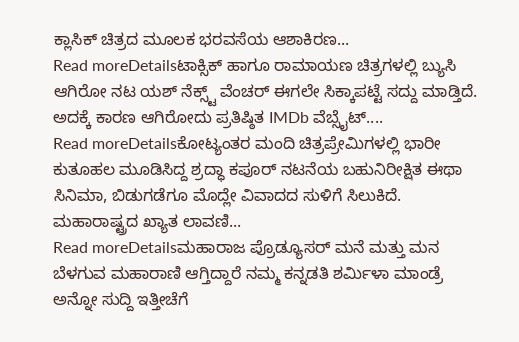ಕ್ಲಾಸಿಕ್ ಚಿತ್ರದ ಮೂಲಕ ಭರವಸೆಯ ಆಶಾಕಿರಣ...
Read moreDetailsಟಾಕ್ಸಿಕ್ ಹಾಗೂ ರಾಮಾಯಣ ಚಿತ್ರಗಳಲ್ಲಿ ಬ್ಯುಸಿ ಆಗಿರೋ ನಟ ಯಶ್ ನೆಕ್ಸ್ಟ್ ವೆಂಚರ್ ಈಗಲೇ ಸಿಕ್ಕಾಪಟ್ಟೆ ಸದ್ದು ಮಾಡ್ತಿದೆ. ಅದಕ್ಕೆ ಕಾರಣ ಆಗಿರೋದು ಪ್ರತಿಷ್ಠಿತ IMDb ವೆಬ್ಸೈಟ್....
Read moreDetailsಕೋಟ್ಯಂತರ ಮಂದಿ ಚಿತ್ರಪ್ರೇಮಿಗಳಲ್ಲಿ ಭಾರೀ ಕುತೂಹಲ ಮೂಡಿಸಿದ್ದ ಶ್ರದ್ಧಾ ಕಪೂರ್ ನಟನೆಯ ಬಹುನಿರೀಕ್ಷಿತ ಈಥಾ ಸಿನಿಮಾ, ಬಿಡುಗಡೆಗೂ ಮೊದ್ಲೇ ವಿವಾದದ ಸುಳಿಗೆ ಸಿಲುಕಿದೆ. ಮಹಾರಾಷ್ಟ್ರದ ಖ್ಯಾತ ಲಾವಣಿ...
Read moreDetailsಮಹಾರಾಜ ಪ್ರೊಡ್ಯೂಸರ್ ಮನೆ ಮತ್ತು ಮನ ಬೆಳಗುವ ಮಹಾರಾಣಿ ಆಗ್ತಿದ್ದಾರೆ ನಮ್ಮ ಕನ್ನಡತಿ ಶರ್ಮಿಳಾ ಮಾಂಡ್ರೆ ಅನ್ನೋ ಸುದ್ದಿ ಇತ್ತೀಚೆಗೆ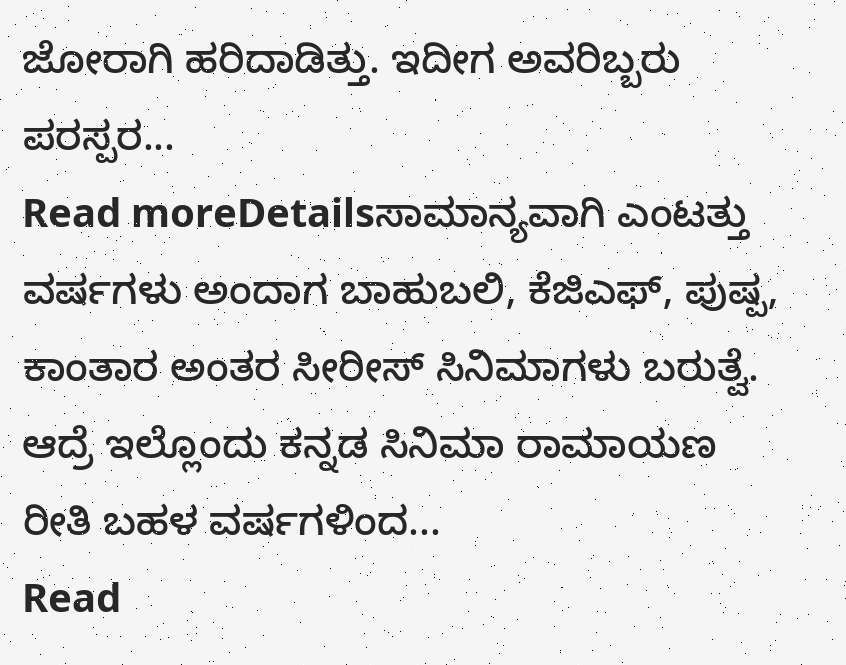ಜೋರಾಗಿ ಹರಿದಾಡಿತ್ತು. ಇದೀಗ ಅವರಿಬ್ಬರು ಪರಸ್ಪರ...
Read moreDetailsಸಾಮಾನ್ಯವಾಗಿ ಎಂಟತ್ತು ವರ್ಷಗಳು ಅಂದಾಗ ಬಾಹುಬಲಿ, ಕೆಜಿಎಫ್, ಪುಷ್ಪ, ಕಾಂತಾರ ಅಂತರ ಸೀರೀಸ್ ಸಿನಿಮಾಗಳು ಬರುತ್ವೆ. ಆದ್ರೆ ಇಲ್ಲೊಂದು ಕನ್ನಡ ಸಿನಿಮಾ ರಾಮಾಯಣ ರೀತಿ ಬಹಳ ವರ್ಷಗಳಿಂದ...
Read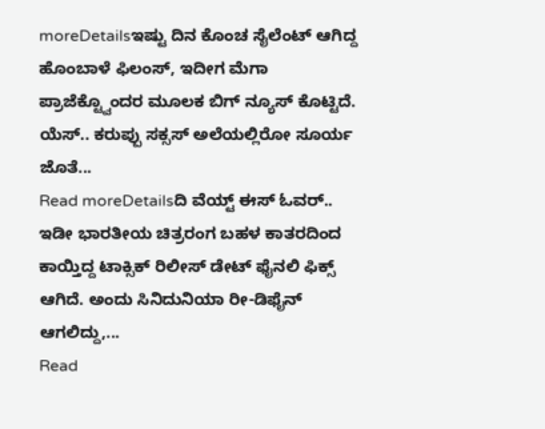moreDetailsಇಷ್ಟು ದಿನ ಕೊಂಚ ಸೈಲೆಂಟ್ ಆಗಿದ್ದ ಹೊಂಬಾಳೆ ಫಿಲಂಸ್, ಇದೀಗ ಮೆಗಾ ಪ್ರಾಜೆಕ್ಟ್ವೊಂದರ ಮೂಲಕ ಬಿಗ್ ನ್ಯೂಸ್ ಕೊಟ್ಟಿದೆ. ಯೆಸ್.. ಕರುಪ್ಪು ಸಕ್ಸಸ್ ಅಲೆಯಲ್ಲಿರೋ ಸೂರ್ಯ ಜೊತೆ...
Read moreDetailsದಿ ವೆಯ್ಟ್ ಈಸ್ ಓವರ್.. ಇಡೀ ಭಾರತೀಯ ಚಿತ್ರರಂಗ ಬಹಳ ಕಾತರದಿಂದ ಕಾಯ್ತಿದ್ದ ಟಾಕ್ಸಿಕ್ ರಿಲೀಸ್ ಡೇಟ್ ಫೈನಲಿ ಫಿಕ್ಸ್ ಆಗಿದೆ. ಅಂದು ಸಿನಿದುನಿಯಾ ರೀ-ಡಿಫೈನ್ ಆಗಲಿದ್ದು,...
Read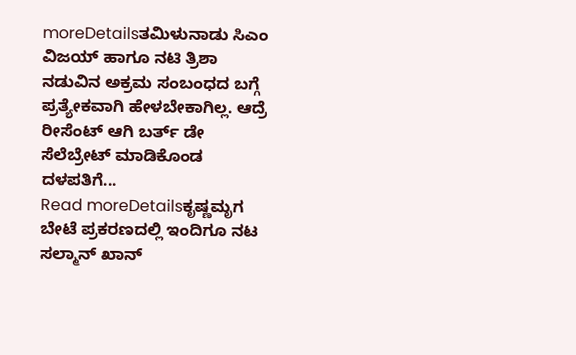moreDetailsತಮಿಳುನಾಡು ಸಿಎಂ ವಿಜಯ್ ಹಾಗೂ ನಟಿ ತ್ರಿಶಾ ನಡುವಿನ ಅಕ್ರಮ ಸಂಬಂಧದ ಬಗ್ಗೆ ಪ್ರತ್ಯೇಕವಾಗಿ ಹೇಳಬೇಕಾಗಿಲ್ಲ. ಆದ್ರೆ ರೀಸೆಂಟ್ ಆಗಿ ಬರ್ತ್ ಡೇ ಸೆಲೆಬ್ರೇಟ್ ಮಾಡಿಕೊಂಡ ದಳಪತಿಗೆ...
Read moreDetailsಕೃಷ್ಣಮೃಗ ಬೇಟೆ ಪ್ರಕರಣದಲ್ಲಿ ಇಂದಿಗೂ ನಟ ಸಲ್ಮಾನ್ ಖಾನ್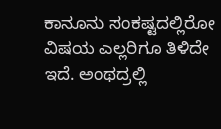ಕಾನೂನು ಸಂಕಷ್ಟದಲ್ಲಿರೋ ವಿಷಯ ಎಲ್ಲರಿಗೂ ತಿಳಿದೇ ಇದೆ. ಅಂಥದ್ರಲ್ಲಿ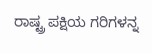ರಾಷ್ಟ್ರ ಪಕ್ಷಿಯ ಗರಿಗಳನ್ನ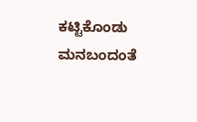ಕಟ್ಟಿಕೊಂಡು ಮನಬಂದಂತೆ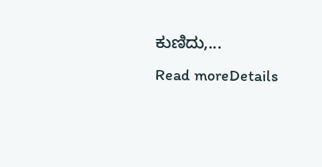ಕುಣಿದು,...
Read moreDetails